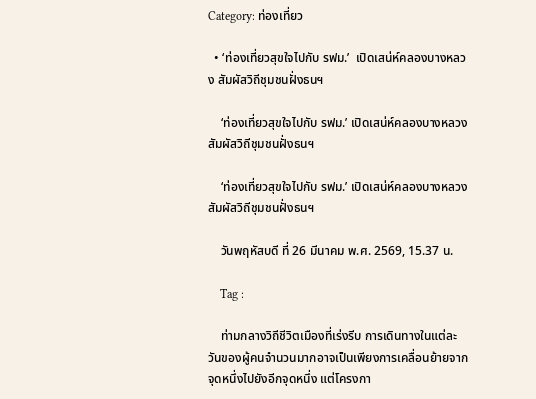Category: ท่องเที่ยว

  • ‘ท่องเที่ยวสุขใจไปกับ รฟม.’  เปิดเสน่ห์คลองบางหลวง สัมผัสวิถีชุมชนฝั่งธนฯ

    ‘ท่องเที่ยวสุขใจไปกับ รฟม.’ เปิดเสน่ห์คลองบางหลวง สัมผัสวิถีชุมชนฝั่งธนฯ

    ‘ท่องเที่ยวสุขใจไปกับ รฟม.’ เปิดเสน่ห์คลองบางหลวง สัมผัสวิถีชุมชนฝั่งธนฯ

    วันพฤหัสบดี ที่ 26 มีนาคม พ.ศ. 2569, 15.37 น.

    Tag :

    ท่ามกลางวิถีชีวิตเมืองที่เร่งรีบ การเดินทางในแต่ละวันของผู้คนจำนวนมากอาจเป็นเพียงการเคลื่อนย้ายจากจุดหนึ่งไปยังอีกจุดหนึ่ง แต่โครงกา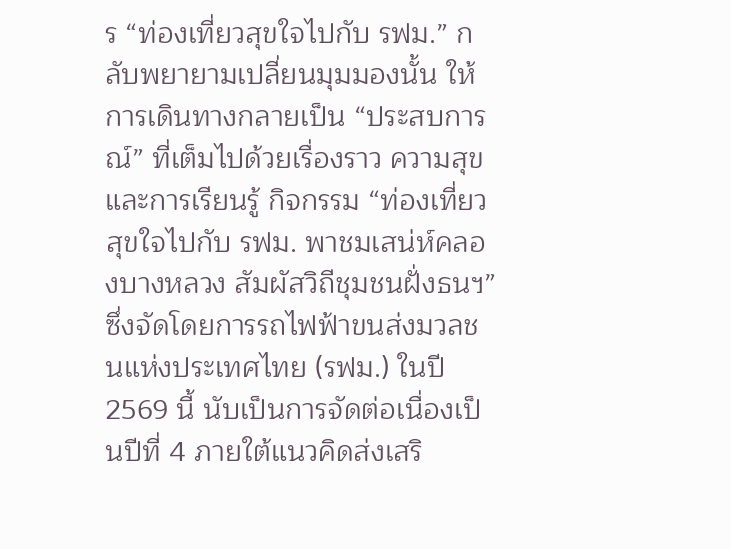ร “ท่องเที่ยวสุขใจไปกับ รฟม.” กลับพยายามเปลี่ยนมุมมองนั้น ให้การเดินทางกลายเป็น “ประสบการณ์” ที่เต็มไปด้วยเรื่องราว ความสุข และการเรียนรู้ กิจกรรม “ท่องเที่ยวสุขใจไปกับ รฟม. พาชมเสน่ห์คลองบางหลวง สัมผัสวิถีชุมชนฝั่งธนฯ” ซึ่งจัดโดยการรถไฟฟ้าขนส่งมวลชนแห่งประเทศไทย (รฟม.) ในปี 2569 นี้ นับเป็นการจัดต่อเนื่องเป็นปีที่ 4 ภายใต้แนวคิดส่งเสริ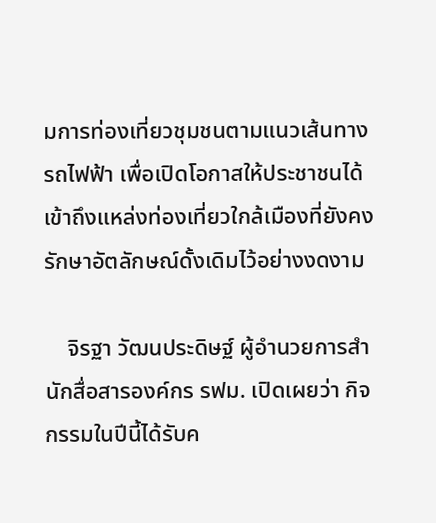มการท่องเที่ยวชุมชนตามแนวเส้นทางรถไฟฟ้า เพื่อเปิดโอกาสให้ประชาชนได้เข้าถึงแหล่งท่องเที่ยวใกล้เมืองที่ยังคงรักษาอัตลักษณ์ดั้งเดิมไว้อย่างงดงาม

    จิรฐา วัฒนประดิษฐ์ ผู้อำนวยการสำนักสื่อสารองค์กร รฟม. เปิดเผยว่า กิจกรรมในปีนี้ได้รับค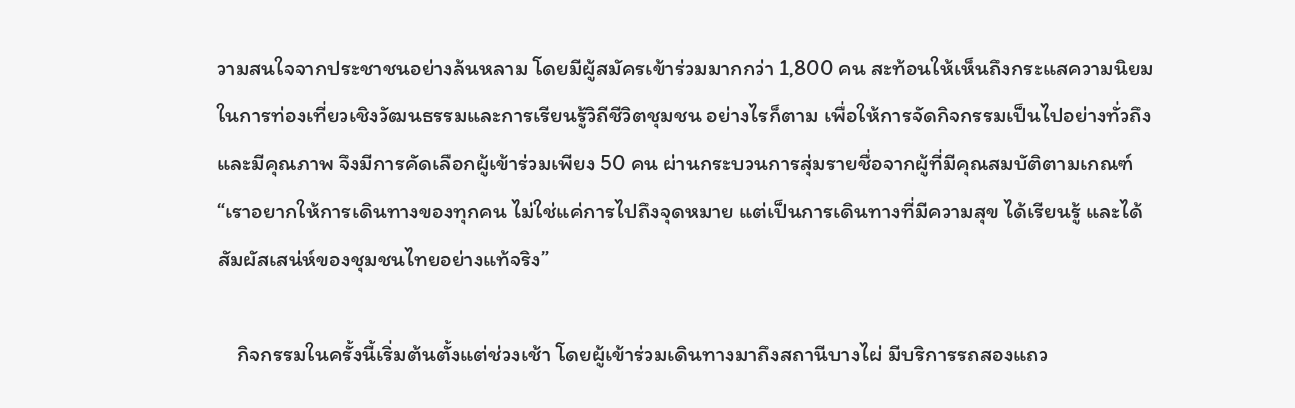วามสนใจจากประชาชนอย่างล้นหลาม โดยมีผู้สมัครเข้าร่วมมากกว่า 1,800 คน สะท้อนให้เห็นถึงกระแสความนิยมในการท่องเที่ยวเชิงวัฒนธรรมและการเรียนรู้วิถีชีวิตชุมชน อย่างไรก็ตาม เพื่อให้การจัดกิจกรรมเป็นไปอย่างทั่วถึงและมีคุณภาพ จึงมีการคัดเลือกผู้เข้าร่วมเพียง 50 คน ผ่านกระบวนการสุ่มรายชื่อจากผู้ที่มีคุณสมบัติตามเกณฑ์ “เราอยากให้การเดินทางของทุกคน ไม่ใช่แค่การไปถึงจุดหมาย แต่เป็นการเดินทางที่มีความสุข ได้เรียนรู้ และได้สัมผัสเสน่ห์ของชุมชนไทยอย่างแท้จริง”

    กิจกรรมในครั้งนี้เริ่มต้นตั้งแต่ช่วงเช้า โดยผู้เข้าร่วมเดินทางมาถึงสถานีบางไผ่ มีบริการรถสองแถว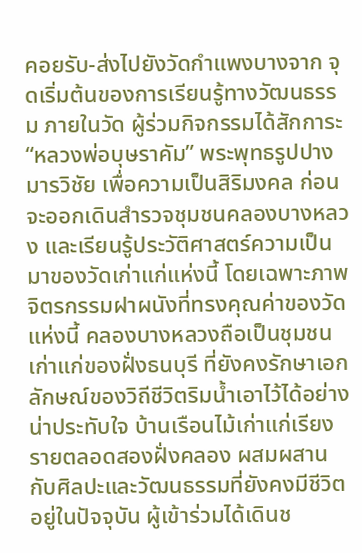คอยรับ-ส่งไปยังวัดกำแพงบางจาก จุดเริ่มต้นของการเรียนรู้ทางวัฒนธรรม ภายในวัด ผู้ร่วมกิจกรรมได้สักการะ “หลวงพ่อบุษราคัม” พระพุทธรูปปางมารวิชัย เพื่อความเป็นสิริมงคล ก่อนจะออกเดินสำรวจชุมชนคลองบางหลวง และเรียนรู้ประวัติศาสตร์ความเป็นมาของวัดเก่าแก่แห่งนี้ โดยเฉพาะภาพจิตรกรรมฝาผนังที่ทรงคุณค่าของวัดแห่งนี้ คลองบางหลวงถือเป็นชุมชนเก่าแก่ของฝั่งธนบุรี ที่ยังคงรักษาเอกลักษณ์ของวิถีชีวิตริมน้ำเอาไว้ได้อย่างน่าประทับใจ บ้านเรือนไม้เก่าแก่เรียงรายตลอดสองฝั่งคลอง ผสมผสานกับศิลปะและวัฒนธรรมที่ยังคงมีชีวิตอยู่ในปัจจุบัน ผู้เข้าร่วมได้เดินช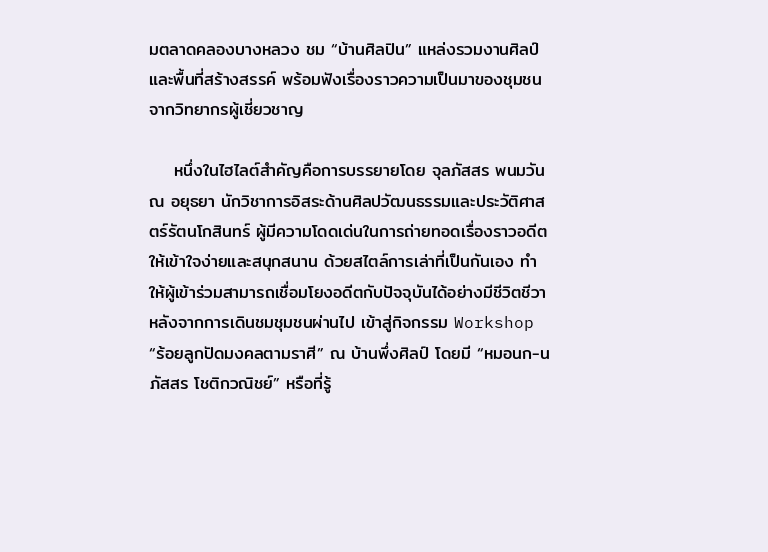มตลาดคลองบางหลวง ชม “บ้านศิลปิน” แหล่งรวมงานศิลป์และพื้นที่สร้างสรรค์ พร้อมฟังเรื่องราวความเป็นมาของชุมชนจากวิทยากรผู้เชี่ยวชาญ

    หนึ่งในไฮไลต์สำคัญคือการบรรยายโดย จุลภัสสร พนมวัน ณ อยุธยา นักวิชาการอิสระด้านศิลปวัฒนธรรมและประวัติศาสตร์รัตนโกสินทร์ ผู้มีความโดดเด่นในการถ่ายทอดเรื่องราวอดีตให้เข้าใจง่ายและสนุกสนาน ด้วยสไตล์การเล่าที่เป็นกันเอง ทำให้ผู้เข้าร่วมสามารถเชื่อมโยงอดีตกับปัจจุบันได้อย่างมีชีวิตชีวา หลังจากการเดินชมชุมชนผ่านไป เข้าสู่กิจกรรม Workshop “ร้อยลูกปัดมงคลตามราศี” ณ บ้านพึ่งศิลป์ โดยมี “หมอนก-นภัสสร โชติกวณิชย์” หรือที่รู้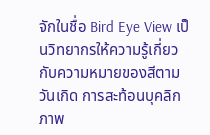จักในชื่อ Bird Eye View เป็นวิทยากรให้ความรู้เกี่ยวกับความหมายของสีตามวันเกิด การสะท้อนบุคลิกภาพ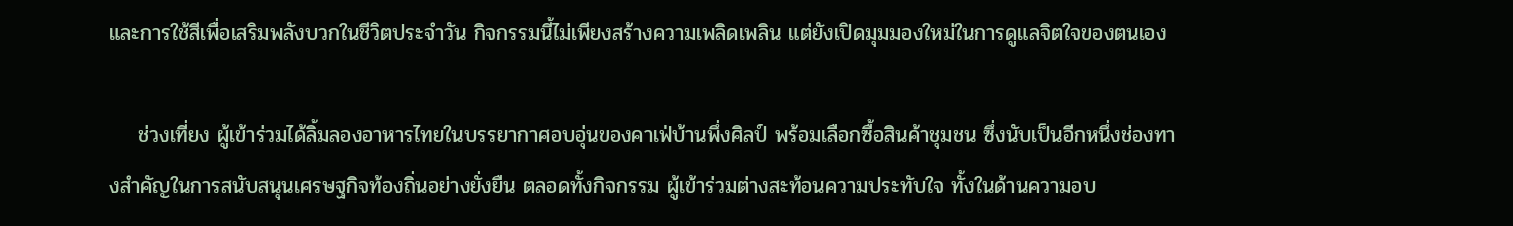และการใช้สีเพื่อเสริมพลังบวกในชีวิตประจำวัน กิจกรรมนี้ไม่เพียงสร้างความเพลิดเพลิน แต่ยังเปิดมุมมองใหม่ในการดูแลจิตใจของตนเอง

    ช่วงเที่ยง ผู้เข้าร่วมได้ลิ้มลองอาหารไทยในบรรยากาศอบอุ่นของคาเฟ่บ้านพึ่งศิลป์ พร้อมเลือกซื้อสินค้าชุมชน ซึ่งนับเป็นอีกหนึ่งช่องทางสำคัญในการสนับสนุนเศรษฐกิจท้องถิ่นอย่างยั่งยืน ตลอดทั้งกิจกรรม ผู้เข้าร่วมต่างสะท้อนความประทับใจ ทั้งในด้านความอบ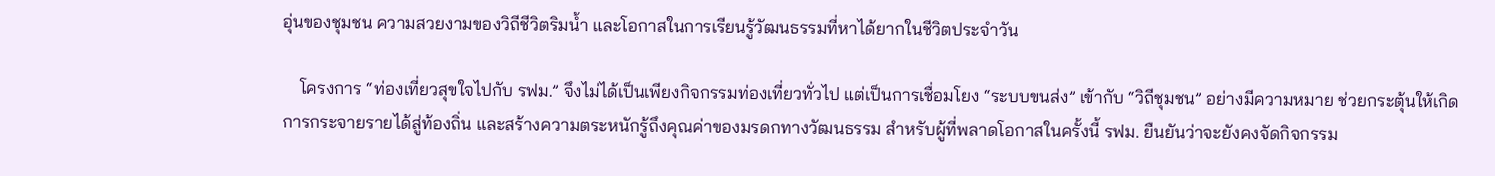อุ่นของชุมชน ความสวยงามของวิถีชีวิตริมน้ำ และโอกาสในการเรียนรู้วัฒนธรรมที่หาได้ยากในชีวิตประจำวัน

    โครงการ “ท่องเที่ยวสุขใจไปกับ รฟม.” จึงไม่ได้เป็นเพียงกิจกรรมท่องเที่ยวทั่วไป แต่เป็นการเชื่อมโยง “ระบบขนส่ง” เข้ากับ “วิถีชุมชน” อย่างมีความหมาย ช่วยกระตุ้นให้เกิดการกระจายรายได้สู่ท้องถิ่น และสร้างความตระหนักรู้ถึงคุณค่าของมรดกทางวัฒนธรรม สำหรับผู้ที่พลาดโอกาสในครั้งนี้ รฟม. ยืนยันว่าจะยังคงจัดกิจกรรม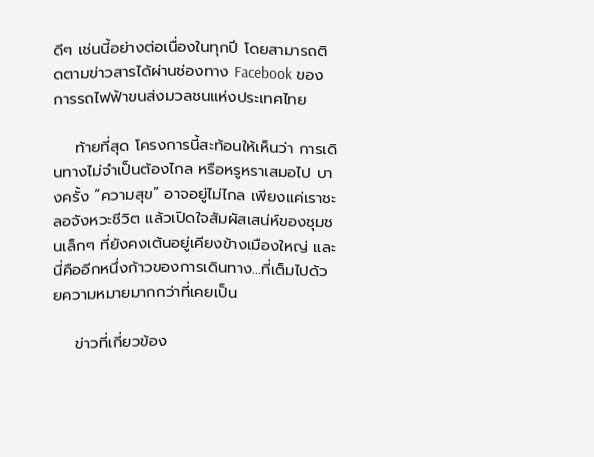ดีๆ เช่นนี้อย่างต่อเนื่องในทุกปี โดยสามารถติดตามข่าวสารได้ผ่านช่องทาง Facebook ของการรถไฟฟ้าขนส่งมวลชนแห่งประเทศไทย

    ท้ายที่สุด โครงการนี้สะท้อนให้เห็นว่า การเดินทางไม่จำเป็นต้องไกล หรือหรูหราเสมอไป บางครั้ง “ความสุข” อาจอยู่ไม่ไกล เพียงแค่เราชะลอจังหวะชีวิต แล้วเปิดใจสัมผัสเสน่ห์ของชุมชนเล็กๆ ที่ยังคงเต้นอยู่เคียงข้างเมืองใหญ่ และนี่คืออีกหนึ่งก้าวของการเดินทาง…ที่เต็มไปด้วยความหมายมากกว่าที่เคยเป็น

    ข่าวที่เกี่ยวข้อง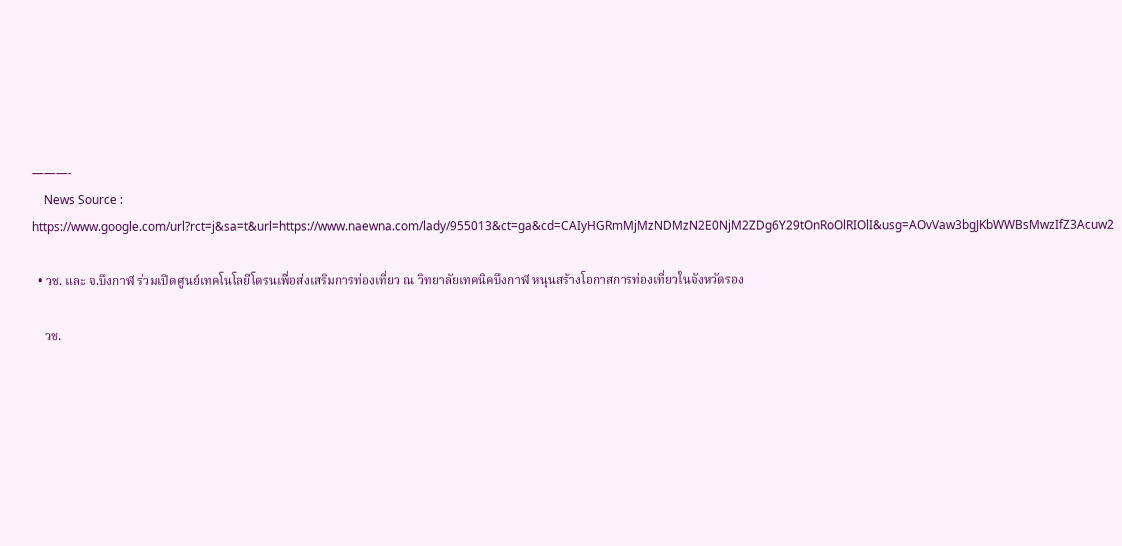———-
    News Source : https://www.google.com/url?rct=j&sa=t&url=https://www.naewna.com/lady/955013&ct=ga&cd=CAIyHGRmMjMzNDMzN2E0NjM2ZDg6Y29tOnRoOlRIOlI&usg=AOvVaw3bgJKbWWBsMwzIfZ3Acuw2

  • วช. และ จ.บึงกาฬ ร่วมเปิดศูนย์เทคโนโลยีโดรนเพื่อส่งเสริมการท่องเที่ยว ณ วิทยาลัยเทคนิคบึงกาฬ หนุนสร้างโอกาสการท่องเที่ยวในจังหวัดรอง

    วช.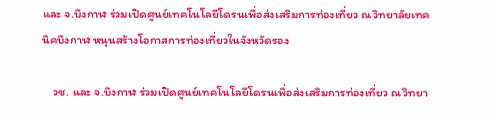และ จ.บึงกาฬ ร่วมเปิดศูนย์เทคโนโลยีโดรนเพื่อส่งเสริมการท่องเที่ยว ณ วิทยาลัยเทคนิคบึงกาฬ หนุนสร้างโอกาสการท่องเที่ยวในจังหวัดรอง

    วช. และ จ.บึงกาฬ ร่วมเปิดศูนย์เทคโนโลยีโดรนเพื่อส่งเสริมการท่องเที่ยว ณ วิทยา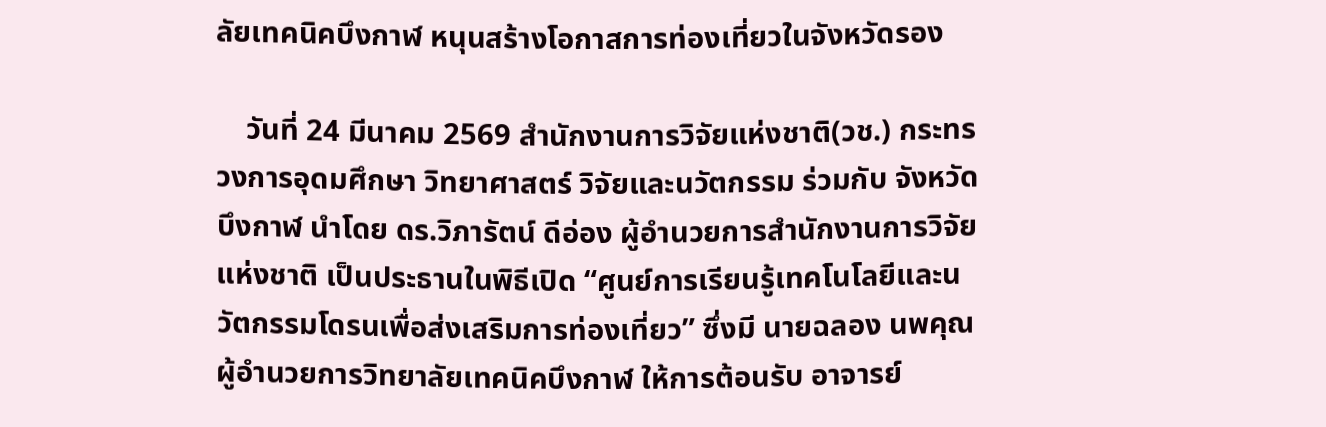ลัยเทคนิคบึงกาฬ หนุนสร้างโอกาสการท่องเที่ยวในจังหวัดรอง

    วันที่ 24 มีนาคม 2569 สำนักงานการวิจัยแห่งชาติ(วช.) กระทรวงการอุดมศึกษา วิทยาศาสตร์ วิจัยและนวัตกรรม ร่วมกับ จังหวัดบึงกาฬ นำโดย ดร.วิภารัตน์ ดีอ่อง ผู้อำนวยการสำนักงานการวิจัยแห่งชาติ เป็นประธานในพิธีเปิด “ศูนย์การเรียนรู้เทคโนโลยีและนวัตกรรมโดรนเพื่อส่งเสริมการท่องเที่ยว” ซึ่งมี นายฉลอง นพคุณ ผู้อำนวยการวิทยาลัยเทคนิคบึงกาฬ ให้การต้อนรับ อาจารย์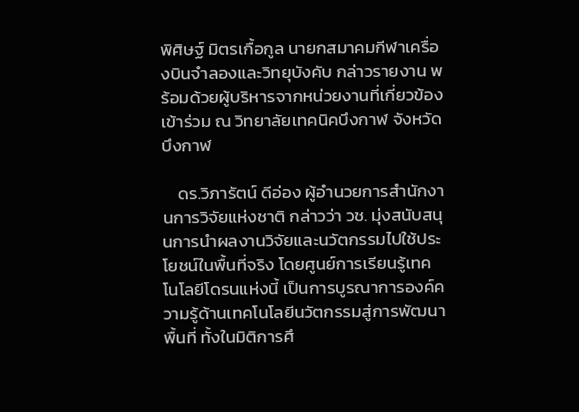พิศิษฐ์ มิตรเกื้อกูล นายกสมาคมกีฬาเครื่องบินจำลองและวิทยุบังคับ กล่าวรายงาน พร้อมด้วยผู้บริหารจากหน่วยงานที่เกี่ยวข้อง เข้าร่วม ณ วิทยาลัยเทคนิคบึงกาฬ จังหวัดบึงกาฬ

    ดร.วิภารัตน์ ดีอ่อง ผู้อำนวยการสำนักงานการวิจัยแห่งชาติ กล่าวว่า วช. มุ่งสนับสนุนการนำผลงานวิจัยและนวัตกรรมไปใช้ประโยชน์ในพื้นที่จริง โดยศูนย์การเรียนรู้เทคโนโลยีโดรนแห่งนี้ เป็นการบูรณาการองค์ความรู้ด้านเทคโนโลยีนวัตกรรมสู่การพัฒนาพื้นที่ ทั้งในมิติการศึ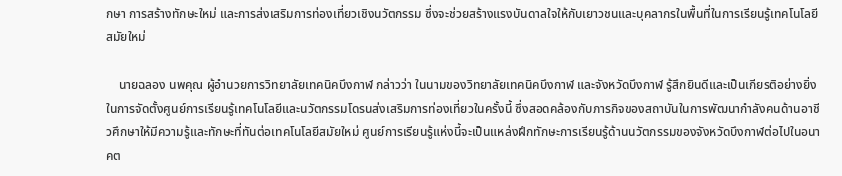กษา การสร้างทักษะใหม่ และการส่งเสริมการท่องเที่ยวเชิงนวัตกรรม ซึ่งจะช่วยสร้างแรงบันดาลใจให้กับเยาวชนและบุคลากรในพื้นที่ในการเรียนรู้เทคโนโลยีสมัยใหม่

    นายฉลอง นพคุณ ผู้อำนวยการวิทยาลัยเทคนิคบึงกาฬ กล่าวว่า ในนามของวิทยาลัยเทคนิคบึงกาฬ และจังหวัดบึงกาฬ รู้สึกยินดีและเป็นเกียรติอย่างยิ่งในการจัดตั้งศูนย์การเรียนรู้เทคโนโลยีและนวัตกรรมโดรนส่งเสริมการท่องเที่ยวในครั้งนี้ ซึ่งสอดคล้องกับภารกิจของสถาบันในการพัฒนากำลังคนด้านอาชีวศึกษาให้มีความรู้และทักษะที่ทันต่อเทคโนโลยีสมัยใหม่ ศูนย์การเรียนรู้แห่งนี้จะเป็นแหล่งฝึกทักษะการเรียนรู้ด้านนวัตกรรมของจังหวัดบึงกาฬต่อไปในอนาคต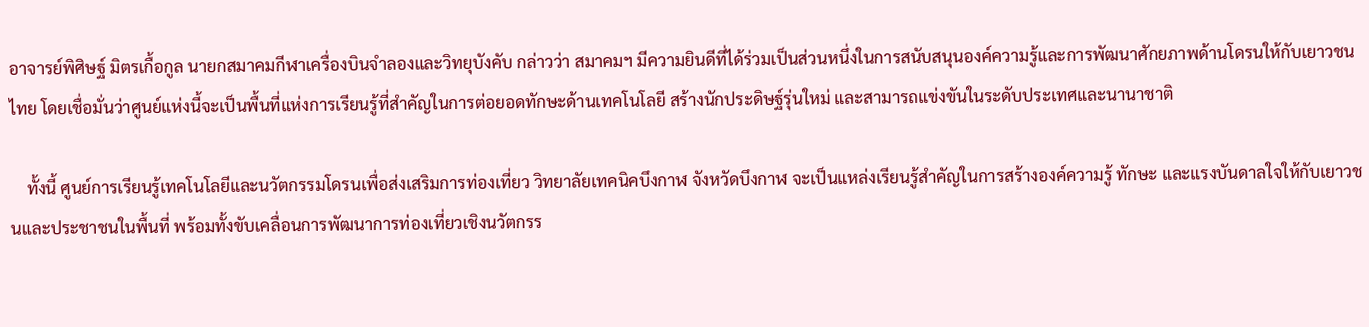อาจารย์พิศิษฐ์ มิตรเกื้อกูล นายกสมาคมกีฬาเครื่องบินจำลองและวิทยุบังคับ กล่าวว่า สมาคมฯ มีความยินดีที่ได้ร่วมเป็นส่วนหนึ่งในการสนับสนุนองค์ความรู้และการพัฒนาศักยภาพด้านโดรนให้กับเยาวชนไทย โดยเชื่อมั่นว่าศูนย์แห่งนี้จะเป็นพื้นที่แห่งการเรียนรู้ที่สำคัญในการต่อยอดทักษะด้านเทคโนโลยี สร้างนักประดิษฐ์รุ่นใหม่ และสามารถแข่งขันในระดับประเทศและนานาชาติ

    ทั้งนี้ ศูนย์การเรียนรู้เทคโนโลยีและนวัตกรรมโดรนเพื่อส่งเสริมการท่องเที่ยว วิทยาลัยเทคนิคบึงกาฬ จังหวัดบึงกาฬ จะเป็นแหล่งเรียนรู้สำคัญในการสร้างองค์ความรู้ ทักษะ และแรงบันดาลใจให้กับเยาวชนและประชาชนในพื้นที่ พร้อมทั้งขับเคลื่อนการพัฒนาการท่องเที่ยวเชิงนวัตกรร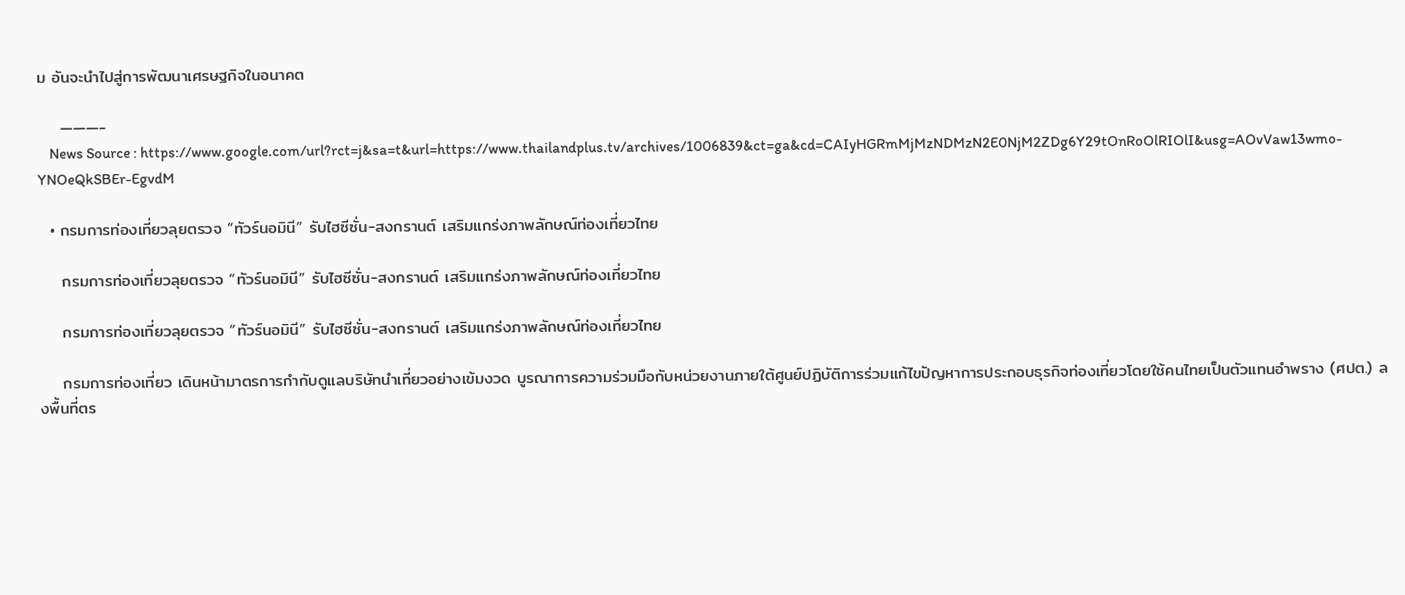ม อันจะนำไปสู่การพัฒนาเศรษฐกิจในอนาคต

    ———-
    News Source : https://www.google.com/url?rct=j&sa=t&url=https://www.thailandplus.tv/archives/1006839&ct=ga&cd=CAIyHGRmMjMzNDMzN2E0NjM2ZDg6Y29tOnRoOlRIOlI&usg=AOvVaw13wmo-YNOeQkSBEr-EgvdM

  • กรมการท่องเที่ยวลุยตรวจ “ทัวร์นอมินี” รับไฮซีซั่น-สงกรานต์ เสริมแกร่งภาพลักษณ์ท่องเที่ยวไทย

    กรมการท่องเที่ยวลุยตรวจ “ทัวร์นอมินี” รับไฮซีซั่น-สงกรานต์ เสริมแกร่งภาพลักษณ์ท่องเที่ยวไทย

    กรมการท่องเที่ยวลุยตรวจ “ทัวร์นอมินี” รับไฮซีซั่น-สงกรานต์ เสริมแกร่งภาพลักษณ์ท่องเที่ยวไทย

    กรมการท่องเที่ยว เดินหน้ามาตรการกำกับดูแลบริษัทนำเที่ยวอย่างเข้มงวด บูรณาการความร่วมมือกับหน่วยงานภายใต้ศูนย์ปฏิบัติการร่วมแก้ไขปัญหาการประกอบธุรกิจท่องเที่ยวโดยใช้คนไทยเป็นตัวแทนอำพราง (ศปต.) ลงพื้นที่ตร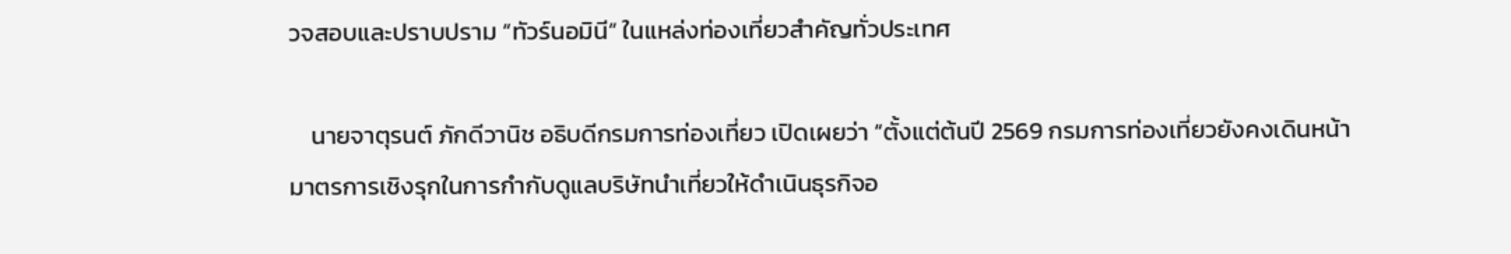วจสอบและปราบปราม “ทัวร์นอมินี” ในแหล่งท่องเที่ยวสำคัญทั่วประเทศ

    นายจาตุรนต์ ภักดีวานิช อธิบดีกรมการท่องเที่ยว เปิดเผยว่า “ตั้งแต่ต้นปี 2569 กรมการท่องเที่ยวยังคงเดินหน้ามาตรการเชิงรุกในการกำกับดูแลบริษัทนำเที่ยวให้ดำเนินธุรกิจอ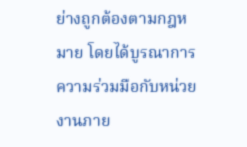ย่างถูกต้องตามกฎหมาย โดยได้บูรณาการความร่วมมือกับหน่วยงานภาย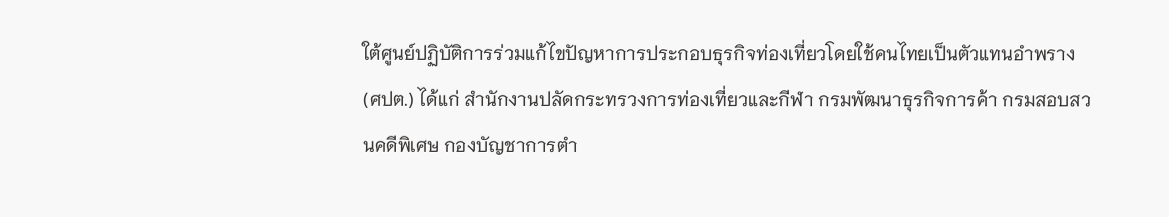ใต้ศูนย์ปฏิบัติการร่วมแก้ไขปัญหาการประกอบธุรกิจท่องเที่ยวโดยใช้คนไทยเป็นตัวแทนอำพราง (ศปต.) ได้แก่ สำนักงานปลัดกระทรวงการท่องเที่ยวและกีฬา กรมพัฒนาธุรกิจการค้า กรมสอบสวนคดีพิเศษ กองบัญชาการตำ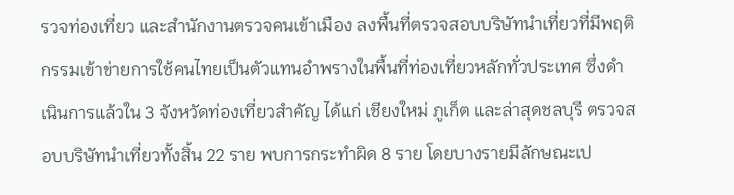รวจท่องเที่ยว และสำนักงานตรวจคนเข้าเมือง ลงพื้นที่ตรวจสอบบริษัทนำเที่ยวที่มีพฤติกรรมเข้าข่ายการใช้คนไทยเป็นตัวแทนอำพรางในพื้นที่ท่องเที่ยวหลักทั่วประเทศ ซึ่งดำเนินการแล้วใน 3 จังหวัดท่องเที่ยวสำคัญ ได้แก่ เชียงใหม่ ภูเก็ต และล่าสุดชลบุรี ตรวจสอบบริษัทนำเที่ยวทั้งสิ้น 22 ราย พบการกระทำผิด 8 ราย โดยบางรายมีลักษณะเป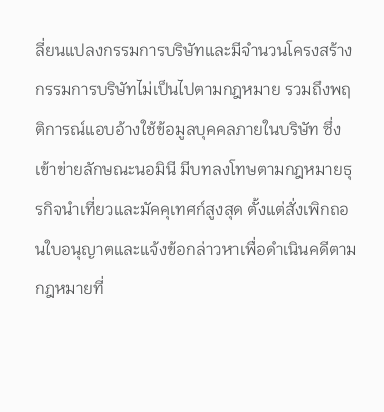ลี่ยนแปลงกรรมการบริษัทและมีจำนวนโครงสร้างกรรมการบริษัทไม่เป็นไปตามกฎหมาย รวมถึงพฤติการณ์แอบอ้างใช้ข้อมูลบุคคลภายในบริษัท ซึ่งเข้าข่ายลักษณะนอมินี มีบทลงโทษตามกฎหมายธุรกิจนำเที่ยวและมัคคุเทศก์สูงสุด ตั้งแต่สั่งเพิกถอนใบอนุญาตและแจ้งข้อกล่าวหาเพื่อดำเนินคดีตามกฎหมายที่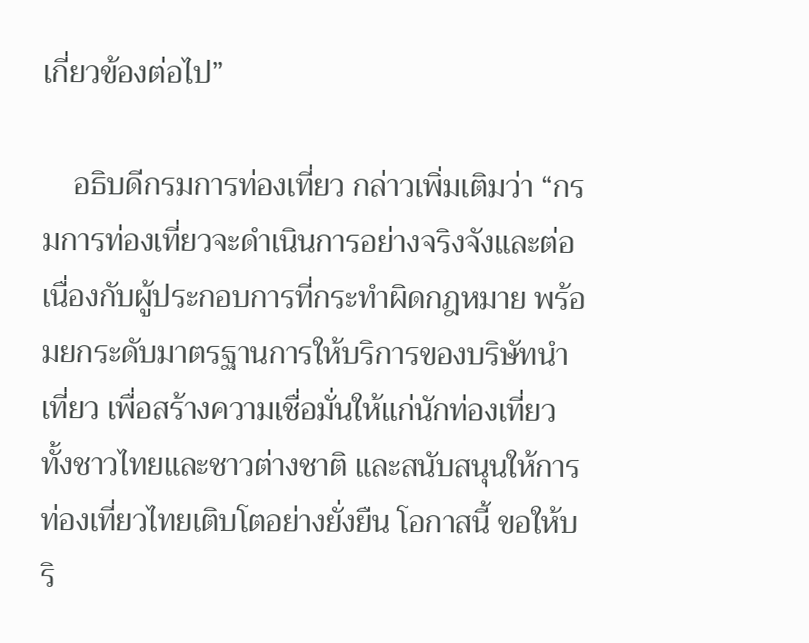เกี่ยวข้องต่อไป”

    อธิบดีกรมการท่องเที่ยว กล่าวเพิ่มเติมว่า “กรมการท่องเที่ยวจะดำเนินการอย่างจริงจังและต่อเนื่องกับผู้ประกอบการที่กระทำผิดกฎหมาย พร้อมยกระดับมาตรฐานการให้บริการของบริษัทนำเที่ยว เพื่อสร้างความเชื่อมั่นให้แก่นักท่องเที่ยวทั้งชาวไทยและชาวต่างชาติ และสนับสนุนให้การท่องเที่ยวไทยเติบโตอย่างยั่งยืน โอกาสนี้ ขอให้บริ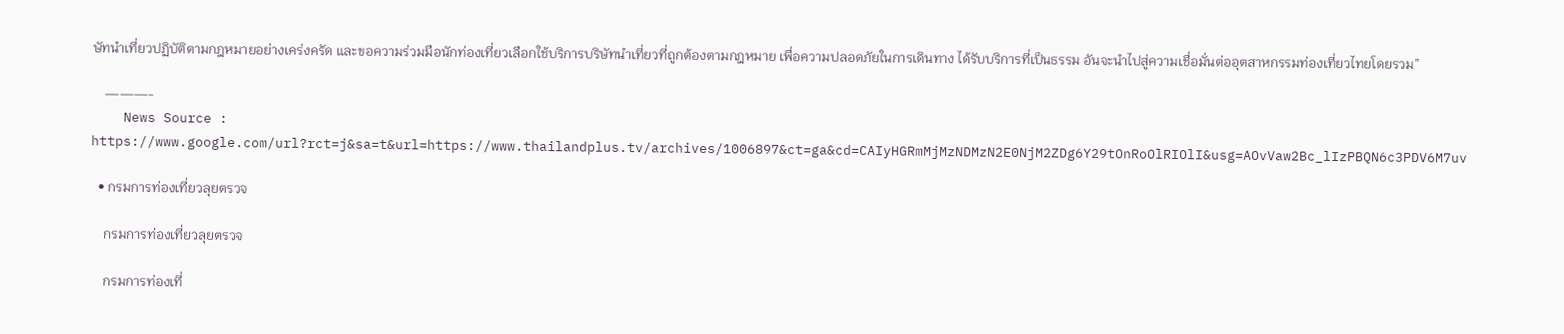ษัทนำเที่ยวปฏิบัติตามกฎหมายอย่างเคร่งครัด และขอความร่วมมือนักท่องเที่ยวเลือกใช้บริการบริษัทนำเที่ยวที่ถูกต้องตามกฎหมาย เพื่อความปลอดภัยในการเดินทาง ได้รับบริการที่เป็นธรรม อันจะนำไปสู่ความเชื่อมั่นต่ออุตสาหกรรมท่องเที่ยวไทยโดยรวม”

    ———-
    News Source : https://www.google.com/url?rct=j&sa=t&url=https://www.thailandplus.tv/archives/1006897&ct=ga&cd=CAIyHGRmMjMzNDMzN2E0NjM2ZDg6Y29tOnRoOlRIOlI&usg=AOvVaw2Bc_lIzPBQN6c3PDV6M7uv

  • กรมการท่องเที่ยวลุยตรวจ

    กรมการท่องเที่ยวลุยตรวจ

    กรมการท่องเที่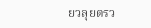ยวลุยตรว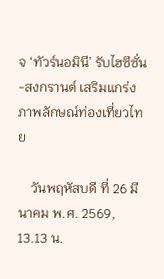จ ‘ทัวร์นอมินี’ รับไฮซีซั่น-สงกรานต์ เสริมแกร่งภาพลักษณ์ท่องเที่ยวไทย

    วันพฤหัสบดี ที่ 26 มีนาคม พ.ศ. 2569, 13.13 น.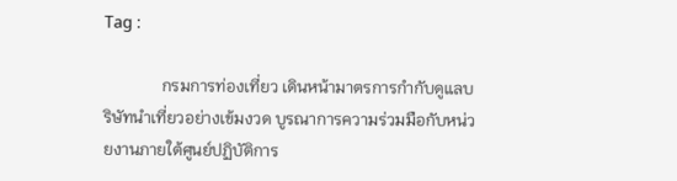Tag :

              กรมการท่องเที่ยว เดินหน้ามาตรการกำกับดูแลบริษัทนำเที่ยวอย่างเข้มงวด บูรณาการความร่วมมือกับหน่วยงานภายใต้ศูนย์ปฏิบัติการ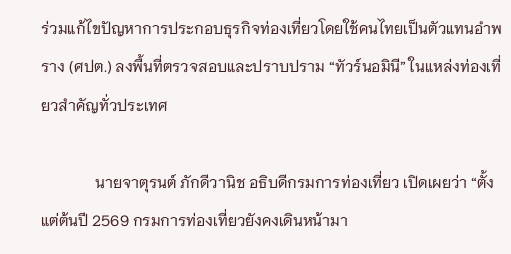ร่วมแก้ไขปัญหาการประกอบธุรกิจท่องเที่ยวโดยใช้คนไทยเป็นตัวแทนอำพราง (ศปต.) ลงพื้นที่ตรวจสอบและปราบปราม “ทัวร์นอมินี” ในแหล่งท่องเที่ยวสำคัญทั่วประเทศ

              นายจาตุรนต์ ภักดีวานิช อธิบดีกรมการท่องเที่ยว เปิดเผยว่า “ตั้งแต่ต้นปี 2569 กรมการท่องเที่ยวยังคงเดินหน้ามา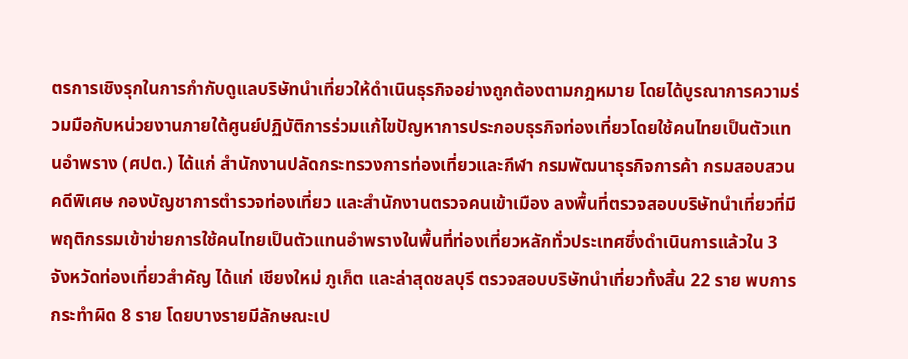ตรการเชิงรุกในการกำกับดูแลบริษัทนำเที่ยวให้ดำเนินธุรกิจอย่างถูกต้องตามกฎหมาย โดยได้บูรณาการความร่วมมือกับหน่วยงานภายใต้ศูนย์ปฏิบัติการร่วมแก้ไขปัญหาการประกอบธุรกิจท่องเที่ยวโดยใช้คนไทยเป็นตัวแทนอำพราง (ศปต.) ได้แก่ สำนักงานปลัดกระทรวงการท่องเที่ยวและกีฬา กรมพัฒนาธุรกิจการค้า กรมสอบสวนคดีพิเศษ กองบัญชาการตำรวจท่องเที่ยว และสำนักงานตรวจคนเข้าเมือง ลงพื้นที่ตรวจสอบบริษัทนำเที่ยวที่มีพฤติกรรมเข้าข่ายการใช้คนไทยเป็นตัวแทนอำพรางในพื้นที่ท่องเที่ยวหลักทั่วประเทศซึ่งดำเนินการแล้วใน 3 จังหวัดท่องเที่ยวสำคัญ ได้แก่ เชียงใหม่ ภูเก็ต และล่าสุดชลบุรี ตรวจสอบบริษัทนำเที่ยวทั้งสิ้น 22 ราย พบการกระทำผิด 8 ราย โดยบางรายมีลักษณะเป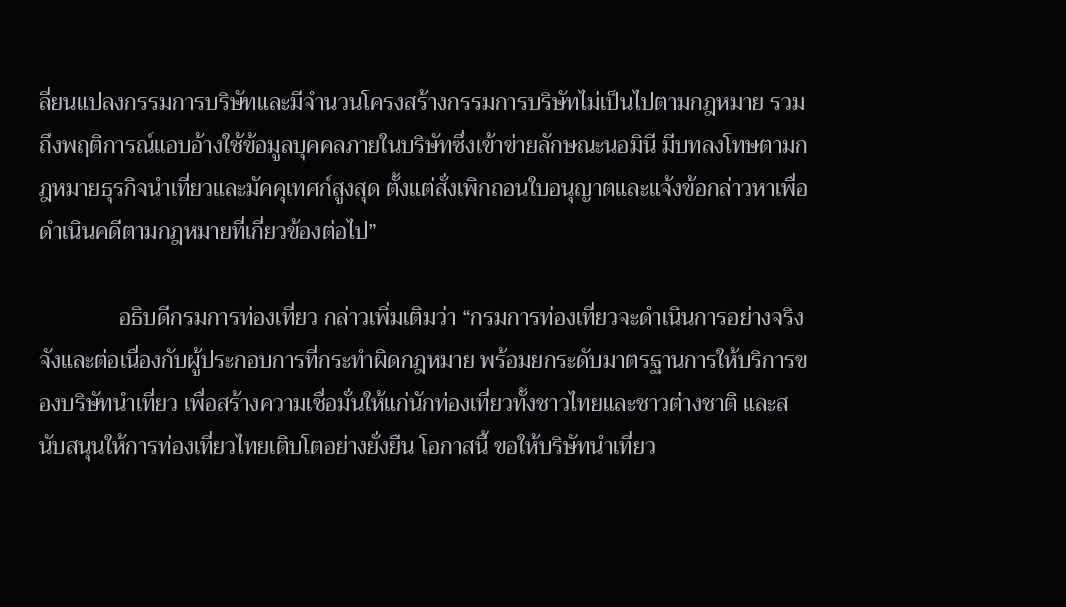ลี่ยนแปลงกรรมการบริษัทและมีจำนวนโครงสร้างกรรมการบริษัทไม่เป็นไปตามกฎหมาย รวมถึงพฤติการณ์แอบอ้างใช้ข้อมูลบุคคลภายในบริษัทซึ่งเข้าข่ายลักษณะนอมินี มีบทลงโทษตามกฎหมายธุรกิจนำเที่ยวและมัคคุเทศก์สูงสุด ตั้งแต่สั่งเพิกถอนใบอนุญาตและแจ้งข้อกล่าวหาเพื่อดำเนินคดีตามกฎหมายที่เกี่ยวข้องต่อไป”

              อธิบดีกรมการท่องเที่ยว กล่าวเพิ่มเติมว่า “กรมการท่องเที่ยวจะดำเนินการอย่างจริงจังและต่อเนื่องกับผู้ประกอบการที่กระทำผิดกฎหมาย พร้อมยกระดับมาตรฐานการให้บริการของบริษัทนำเที่ยว เพื่อสร้างความเชื่อมั่นให้แก่นักท่องเที่ยวทั้งชาวไทยและชาวต่างชาติ และสนับสนุนให้การท่องเที่ยวไทยเติบโตอย่างยั่งยืน โอกาสนี้ ขอให้บริษัทนำเที่ยว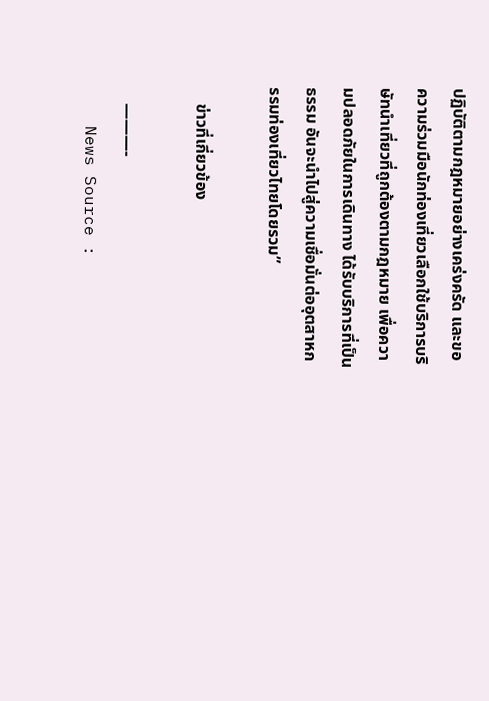ปฏิบัติตามกฎหมายอย่างเคร่งครัด และขอความร่วมมือนักท่องเที่ยวเลือกใช้บริการบริษัทนำเที่ยวที่ถูกต้องตามกฎหมาย เพื่อความปลอดภัยในการเดินทาง ได้รับบริการที่เป็นธรรม อันจะนำไปสู่ความเชื่อมั่นต่ออุตสาหกรรมท่องเที่ยวไทยโดยรวม”

    ข่าวที่เกี่ยวข้อง

    ———-
    News Source :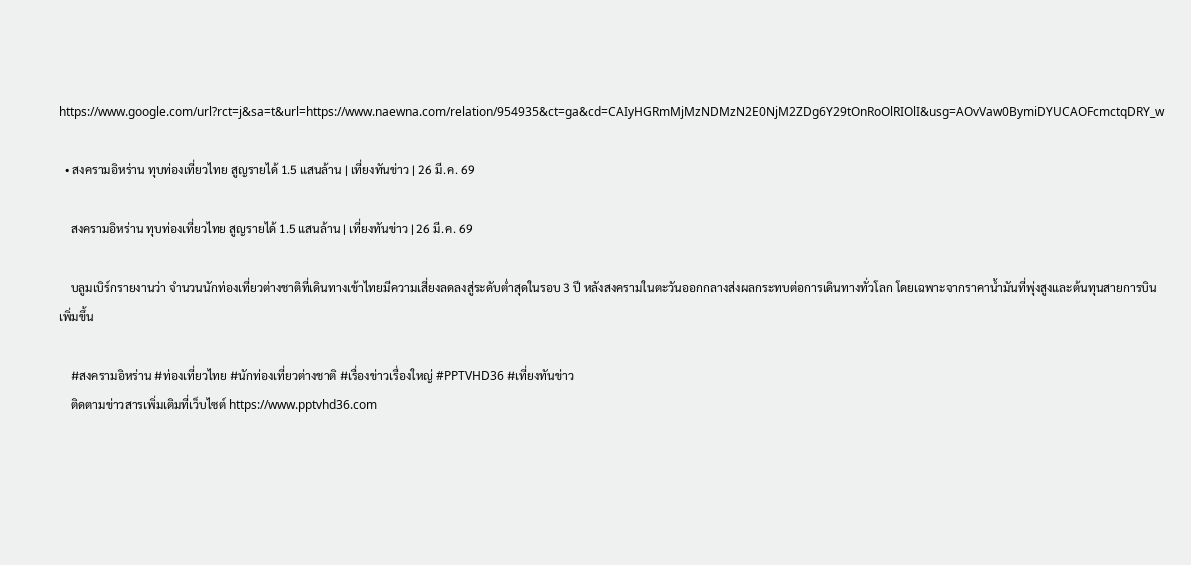https://www.google.com/url?rct=j&sa=t&url=https://www.naewna.com/relation/954935&ct=ga&cd=CAIyHGRmMjMzNDMzN2E0NjM2ZDg6Y29tOnRoOlRIOlI&usg=AOvVaw0BymiDYUCAOFcmctqDRY_w

  • สงครามอิหร่าน ทุบท่องเที่ยวไทย สูญรายได้ 1.5 แสนล้าน | เที่ยงทันข่าว | 26 มี.ค. 69

    สงครามอิหร่าน ทุบท่องเที่ยวไทย สูญรายได้ 1.5 แสนล้าน | เที่ยงทันข่าว | 26 มี.ค. 69

    บลูมเบิร์กรายงานว่า จำนวนนักท่องเที่ยวต่างชาติที่เดินทางเข้าไทยมีความเสี่ยงลดลงสู่ระดับต่ำสุดในรอบ 3 ปี หลังสงครามในตะวันออกกลางส่งผลกระทบต่อการเดินทางทั่วโลก โดยเฉพาะจากราคาน้ำมันที่พุ่งสูงและต้นทุนสายการบินเพิ่มขึ้น

    #สงครามอิหร่าน #ท่องเที่ยวไทย #นักท่องเที่ยวต่างชาติ #เรื่องข่าวเรื่องใหญ่ #PPTVHD36 #เที่ยงทันข่าว
    ติดตามข่าวสารเพิ่มเติมที่เว็บไซต์ https://www.pptvhd36.com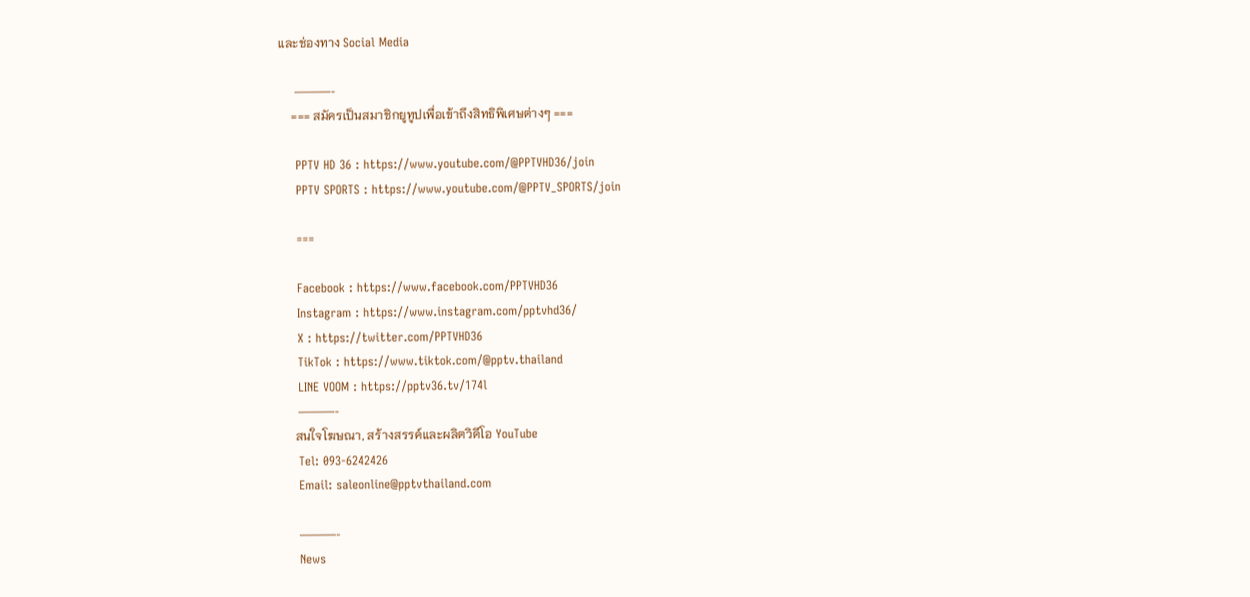และช่องทาง Social Media

    ———-
    === สมัครเป็นสมาชิกยูทูปเพื่อเข้าถึงสิทธิพิเศษต่างๆ ===

    PPTV HD 36 : https://www.youtube.com/@PPTVHD36/join
    PPTV SPORTS : https://www.youtube.com/@PPTV_SPORTS/join

    ===

    Facebook : https://www.facebook.com/PPTVHD36
    Instagram : https://www.instagram.com/pptvhd36/
    X : https://twitter.com/PPTVHD36
    TikTok : https://www.tiktok.com/@pptv.thailand
    LINE VOOM : https://pptv36.tv/174l
    ———-
    สนใจโฆษณา, สร้างสรรค์และผลิตวิดีโอ YouTube
    Tel: 093-6242426
    Email: saleonline@pptvthailand.com

    ———-
    News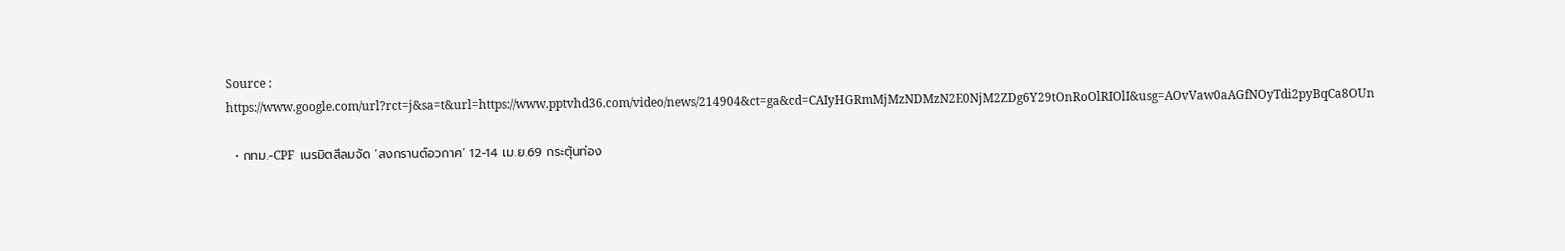Source : https://www.google.com/url?rct=j&sa=t&url=https://www.pptvhd36.com/video/news/214904&ct=ga&cd=CAIyHGRmMjMzNDMzN2E0NjM2ZDg6Y29tOnRoOlRIOlI&usg=AOvVaw0aAGfNOyTdi2pyBqCa8OUn

  • กทม.-CPF  เนรมิตสีลมจัด ‘สงกรานต์อวกาศ’ 12-14 เม.ย.69 กระตุ้นท่อง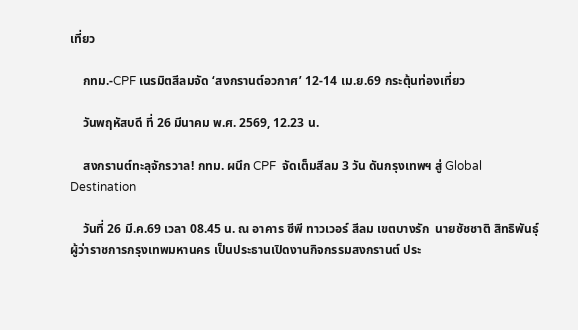เที่ยว

    กทม.-CPF เนรมิตสีลมจัด ‘สงกรานต์อวกาศ’ 12-14 เม.ย.69 กระตุ้นท่องเที่ยว

    วันพฤหัสบดี ที่ 26 มีนาคม พ.ศ. 2569, 12.23 น.

    สงกรานต์ทะลุจักรวาล! กทม. ผนึก CPF  จัดเต็มสีลม 3 วัน ดันกรุงเทพฯ สู่ Global Destination

    วันที่ 26 มี.ค.69 เวลา 08.45 น. ณ อาคาร ซีพี ทาวเวอร์ สีลม เขตบางรัก  นายชัชชาติ สิทธิพันธุ์ ผู้ว่าราชการกรุงเทพมหานคร เป็นประธานเปิดงานกิจกรรมสงกรานต์ ประ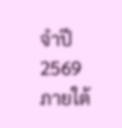จำปี 2569 ภายใต้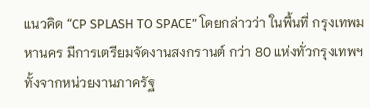แนวคิด “CP SPLASH TO SPACE” โดยกล่าวว่า ในพื้นที่ กรุงเทพมหานคร มีการเตรียมจัดงานสงกรานต์ กว่า 80 แห่งทั่วกรุงเทพฯ ทั้งจากหน่วยงานภาครัฐ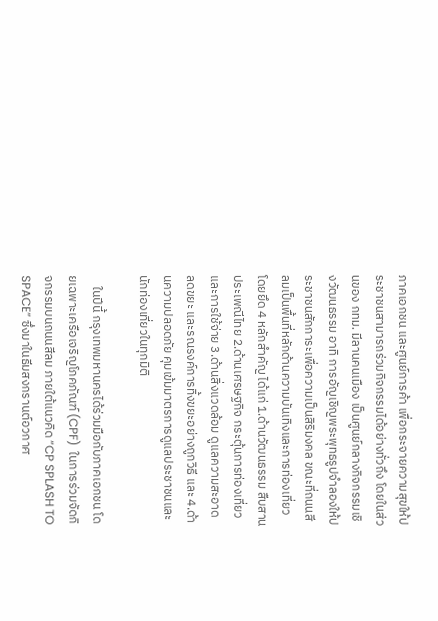ภาคเอกชน และศูนย์การค้า เพื่อกระจายความสุขให้ประชาชนสามารถร่วมกิจกรรมได้อย่างทั่วถึง โดยในส่วนของ กทม. มีลานคนเมือง เป็นศูนย์กลางกิจกรรมเชิงวัฒนธรรม อาทิ การอัญเชิญพระพุทธรูปจำลองให้ประชาชนสักการะเพื่อความเป็นสิริมงคล ขณะที่ถนนสีลมเป็นพื้นที่หลักด้านความบันเทิงและการท่องเที่ยว โดยยึด 4 หลักสำคัญ ได้แก่ 1.ด้านวัฒนธรรม สืบสานประเพณีไทย 2.ด้านเศรษฐกิจ กระตุ้นการท่องเที่ยวและการใช้จ่าย 3.ด้านสิ่งแวดล้อม ดูแลความสะอาด ลดขยะ และรณรงค์การทิ้งขยะอย่างถูกวิธี และ 4.ด้านความปลอดภัย คุมเข้มมาตรการดูแลประชาชนและนักท่องเที่ยวในทุกมิติ

    ในปีนี้ กรุงเทพมหานครได้ร่วมมือกับภาคเอกชน โดยเฉพาะเครือเจริญโภคภัณฑ์ (CPF)  ในการร่วมจัดกิจกรรมบนถนนสีลม ภายใต้แนวคิด “CP SPLASH TO SPACE” ซึ่งมาในธีมสงกรานต์อวกาศ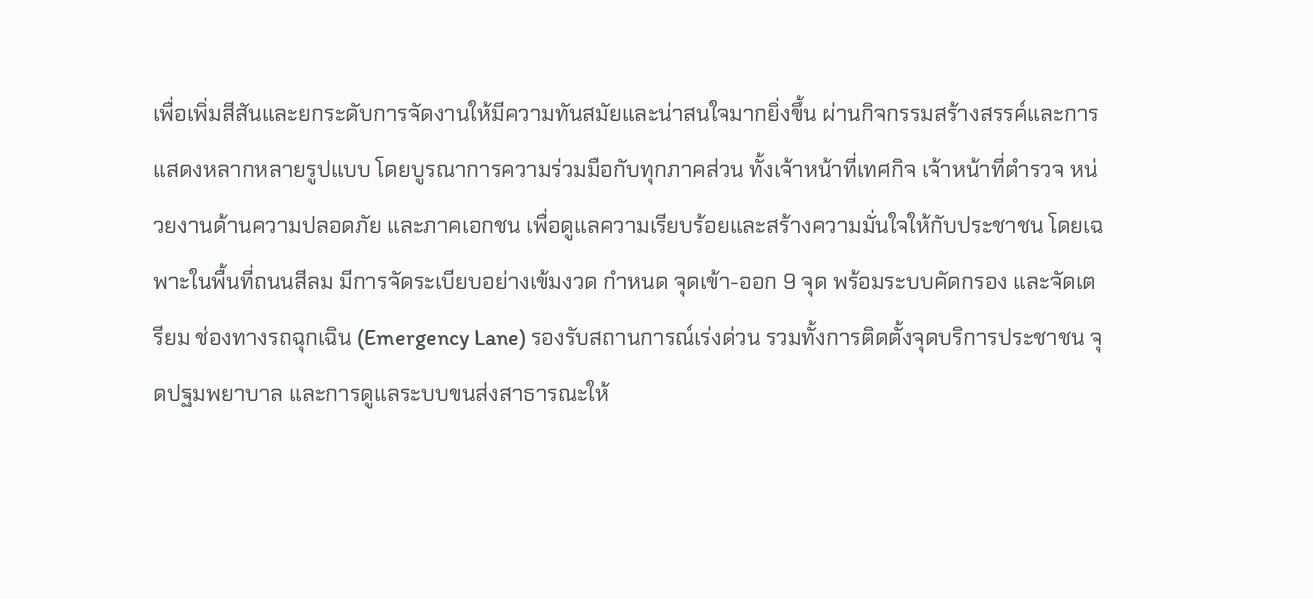เพื่อเพิ่มสีสันและยกระดับการจัดงานให้มีความทันสมัยและน่าสนใจมากยิ่งขึ้น ผ่านกิจกรรมสร้างสรรค์และการแสดงหลากหลายรูปแบบ โดยบูรณาการความร่วมมือกับทุกภาคส่วน ทั้งเจ้าหน้าที่เทศกิจ เจ้าหน้าที่ตำรวจ หน่วยงานด้านความปลอดภัย และภาคเอกชน เพื่อดูแลความเรียบร้อยและสร้างความมั่นใจให้กับประชาชน โดยเฉพาะในพื้นที่ถนนสีลม มีการจัดระเบียบอย่างเข้มงวด กำหนด จุดเข้า-ออก 9 จุด พร้อมระบบคัดกรอง และจัดเตรียม ช่องทางรถฉุกเฉิน (Emergency Lane) รองรับสถานการณ์เร่งด่วน รวมทั้งการติดตั้งจุดบริการประชาชน จุดปฐมพยาบาล และการดูแลระบบขนส่งสาธารณะให้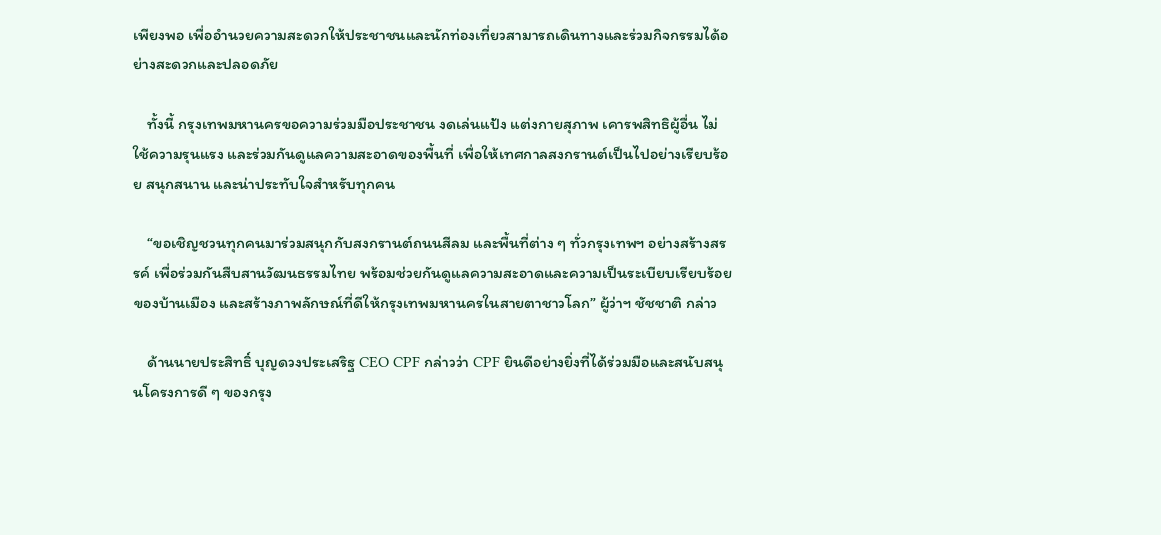เพียงพอ เพื่ออำนวยความสะดวกให้ประชาชนและนักท่องเที่ยวสามารถเดินทางและร่วมกิจกรรมได้อย่างสะดวกและปลอดภัย

    ทั้งนี้ กรุงเทพมหานครขอความร่วมมือประชาชน งดเล่นแป้ง แต่งกายสุภาพ เคารพสิทธิผู้อื่น ไม่ใช้ความรุนแรง และร่วมกันดูแลความสะอาดของพื้นที่ เพื่อให้เทศกาลสงกรานต์เป็นไปอย่างเรียบร้อย สนุกสนาน และน่าประทับใจสำหรับทุกคน

    “ขอเชิญชวนทุกคนมาร่วมสนุกกับสงกรานต์ถนนสีลม และพื้นที่ต่าง ๆ ทั่วกรุงเทพฯ อย่างสร้างสรรค์ เพื่อร่วมกันสืบสานวัฒนธรรมไทย พร้อมช่วยกันดูแลความสะอาดและความเป็นระเบียบเรียบร้อยของบ้านเมือง และสร้างภาพลักษณ์ที่ดีให้กรุงเทพมหานครในสายตาชาวโลก” ผู้ว่าฯ ชัชชาติ กล่าว

    ด้านนายประสิทธิ์ บุญดวงประเสริฐ CEO CPF กล่าวว่า CPF ยินดีอย่างยิ่งที่ได้ร่วมมือและสนับสนุนโครงการดี ๆ ของกรุง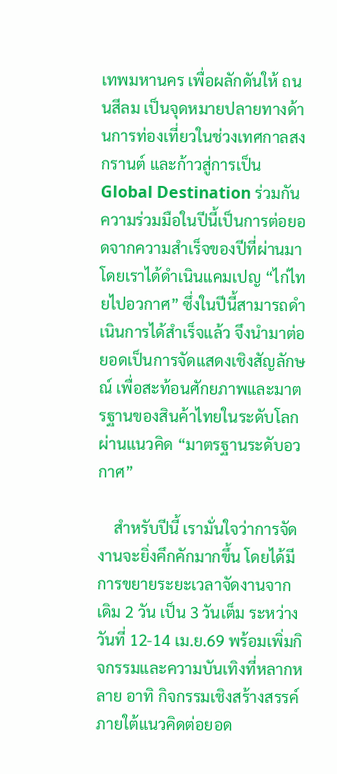เทพมหานคร เพื่อผลักดันให้ ถนนสีลม เป็นจุดหมายปลายทางด้านการท่องเที่ยวในช่วงเทศกาลสงกรานต์ และก้าวสู่การเป็น Global Destination ร่วมกัน ความร่วมมือในปีนี้เป็นการต่อยอดจากความสำเร็จของปีที่ผ่านมา โดยเราได้ดำเนินแคมเปญ “ไก่ไทยไปอวกาศ” ซึ่งในปีนี้สามารถดำเนินการได้สำเร็จแล้ว จึงนำมาต่อยอดเป็นการจัดแสดงเชิงสัญลักษณ์ เพื่อสะท้อนศักยภาพและมาตรฐานของสินค้าไทยในระดับโลก ผ่านแนวคิด “มาตรฐานระดับอวกาศ”

    สำหรับปีนี้ เรามั่นใจว่าการจัดงานจะยิ่งคึกคักมากขึ้น โดยได้มีการขยายระยะเวลาจัดงานจากเดิม 2 วัน เป็น 3 วันเต็ม ระหว่างวันที่ 12-14 เม.ย.69 พร้อมเพิ่มกิจกรรมและความบันเทิงที่หลากหลาย อาทิ กิจกรรมเชิงสร้างสรรค์ภายใต้แนวคิดต่อยอด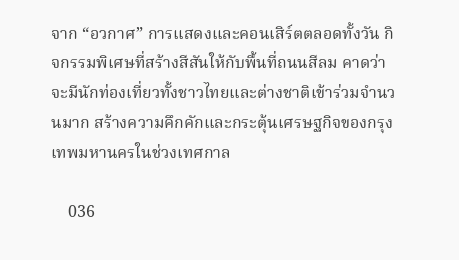จาก “อวกาศ” การแสดงและคอนเสิร์ตตลอดทั้งวัน กิจกรรมพิเศษที่สร้างสีสันให้กับพื้นที่ถนนสีลม คาดว่าจะมีนักท่องเที่ยวทั้งชาวไทยและต่างชาติเข้าร่วมจำนวนมาก สร้างความคึกคักและกระตุ้นเศรษฐกิจของกรุงเทพมหานครในช่วงเทศกาล

    036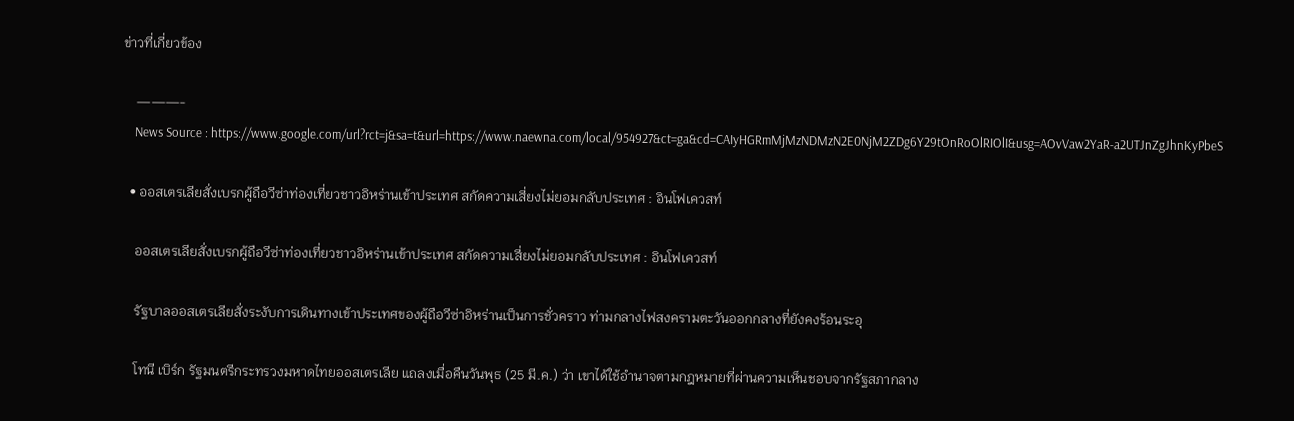ข่าวที่เกี่ยวข้อง

    ———-
    News Source : https://www.google.com/url?rct=j&sa=t&url=https://www.naewna.com/local/954927&ct=ga&cd=CAIyHGRmMjMzNDMzN2E0NjM2ZDg6Y29tOnRoOlRIOlI&usg=AOvVaw2YaR-a2UTJnZgJhnKyPbeS

  • ออสเตรเลียสั่งเบรกผู้ถือวีซ่าท่องเที่ยวชาวอิหร่านเข้าประเทศ สกัดความเสี่ยงไม่ยอมกลับประเทศ : อินโฟเควสท์

    ออสเตรเลียสั่งเบรกผู้ถือวีซ่าท่องเที่ยวชาวอิหร่านเข้าประเทศ สกัดความเสี่ยงไม่ยอมกลับประเทศ : อินโฟเควสท์

    รัฐบาลออสเตรเลียสั่งระงับการเดินทางเข้าประเทศของผู้ถือวีซ่าอิหร่านเป็นการชั่วคราว ท่ามกลางไฟสงครามตะวันออกกลางที่ยังคงร้อนระอุ

    โทนี เบิร์ก รัฐมนตรีกระทรวงมหาดไทยออสเตรเลีย แถลงเมื่อคืนวันพุธ (25 มี.ค.) ว่า เขาได้ใช้อำนาจตามกฎหมายที่ผ่านความเห็นชอบจากรัฐสภากลาง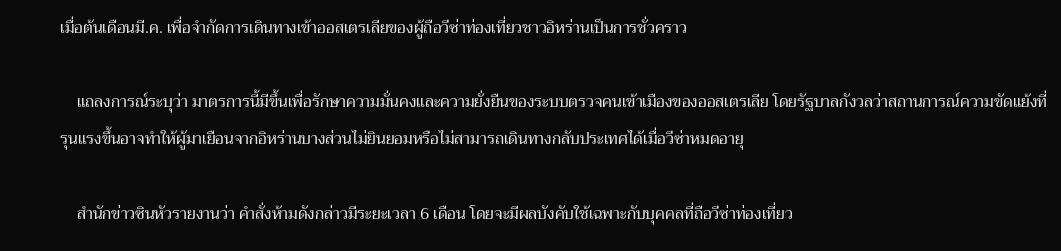เมื่อต้นเดือนมี.ค. เพื่อจำกัดการเดินทางเข้าออสเตรเลียของผู้ถือวีซ่าท่องเที่ยวชาวอิหร่านเป็นการชั่วคราว

    แถลงการณ์ระบุว่า มาตรการนี้มีขึ้นเพื่อรักษาความมั่นคงและความยั่งยืนของระบบตรวจคนเข้าเมืองของออสเตรเลีย โดยรัฐบาลกังวลว่าสถานการณ์ความขัดแย้งที่รุนแรงขึ้นอาจทำให้ผู้มาเยือนจากอิหร่านบางส่วนไม่ยินยอมหรือไม่สามารถเดินทางกลับประเทศได้เมื่อวีซ่าหมดอายุ

    สำนักข่าวซินหัวรายงานว่า คำสั่งห้ามดังกล่าวมีระยะเวลา 6 เดือน โดยจะมีผลบังคับใช้เฉพาะกับบุคคลที่ถือวีซ่าท่องเที่ยว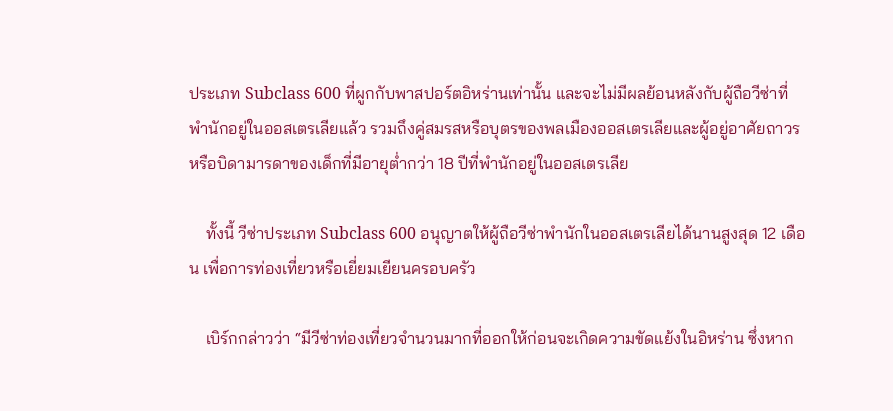ประเภท Subclass 600 ที่ผูกกับพาสปอร์ตอิหร่านเท่านั้น และจะไม่มีผลย้อนหลังกับผู้ถือวีซ่าที่พำนักอยู่ในออสเตรเลียแล้ว รวมถึงคู่สมรสหรือบุตรของพลเมืองออสเตรเลียและผู้อยู่อาศัยถาวร หรือบิดามารดาของเด็กที่มีอายุต่ำกว่า 18 ปีที่พำนักอยู่ในออสเตรเลีย

    ทั้งนี้ วีซ่าประเภท Subclass 600 อนุญาตให้ผู้ถือวีซ่าพำนักในออสเตรเลียได้นานสูงสุด 12 เดือน เพื่อการท่องเที่ยวหรือเยี่ยมเยียนครอบครัว

    เบิร์กกล่าวว่า “มีวีซ่าท่องเที่ยวจำนวนมากที่ออกให้ก่อนจะเกิดความขัดแย้งในอิหร่าน ซึ่งหาก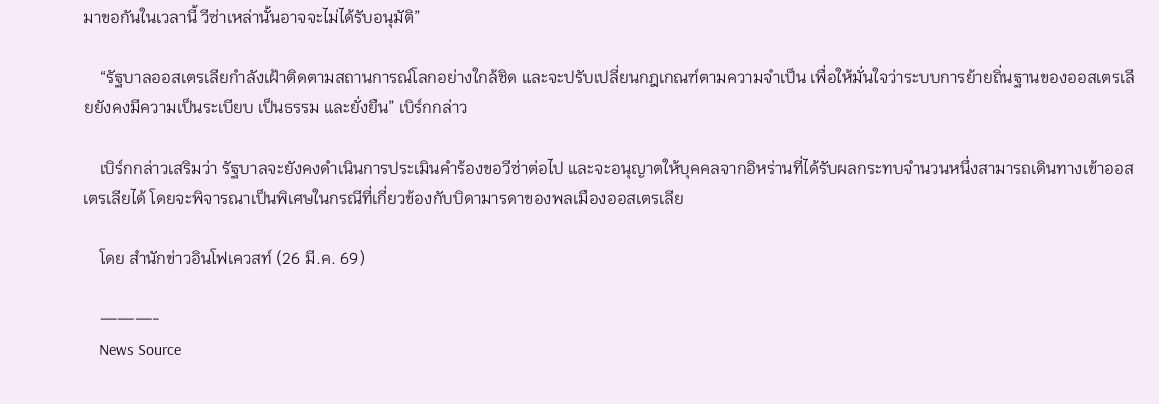มาขอกันในเวลานี้ วีซ่าเหล่านั้นอาจจะไม่ได้รับอนุมัติ”

    “รัฐบาลออสเตรเลียกำลังเฝ้าติดตามสถานการณ์โลกอย่างใกล้ชิด และจะปรับเปลี่ยนกฎเกณฑ์ตามความจำเป็น เพื่อให้มั่นใจว่าระบบการย้ายถิ่นฐานของออสเตรเลียยังคงมีความเป็นระเบียบ เป็นธรรม และยั่งยืน” เบิร์กกล่าว

    เบิร์กกล่าวเสริมว่า รัฐบาลจะยังคงดำเนินการประเมินคำร้องขอวีซ่าต่อไป และจะอนุญาตให้บุคคลจากอิหร่านที่ได้รับผลกระทบจำนวนหนึ่งสามารถเดินทางเข้าออสเตรเลียได้ โดยจะพิจารณาเป็นพิเศษในกรณีที่เกี่ยวข้องกับบิดามารดาของพลเมืองออสเตรเลีย

    โดย สำนักข่าวอินโฟเควสท์ (26 มี.ค. 69)

    ———-
    News Source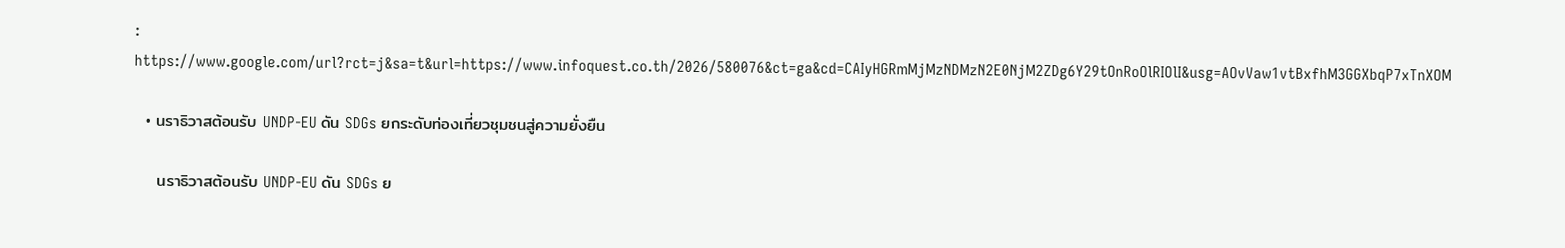: https://www.google.com/url?rct=j&sa=t&url=https://www.infoquest.co.th/2026/580076&ct=ga&cd=CAIyHGRmMjMzNDMzN2E0NjM2ZDg6Y29tOnRoOlRIOlI&usg=AOvVaw1vtBxfhM3GGXbqP7xTnXOM

  • นราธิวาสต้อนรับ UNDP-EU ดัน SDGs ยกระดับท่องเที่ยวชุมชนสู่ความยั่งยืน

    นราธิวาสต้อนรับ UNDP-EU ดัน SDGs ย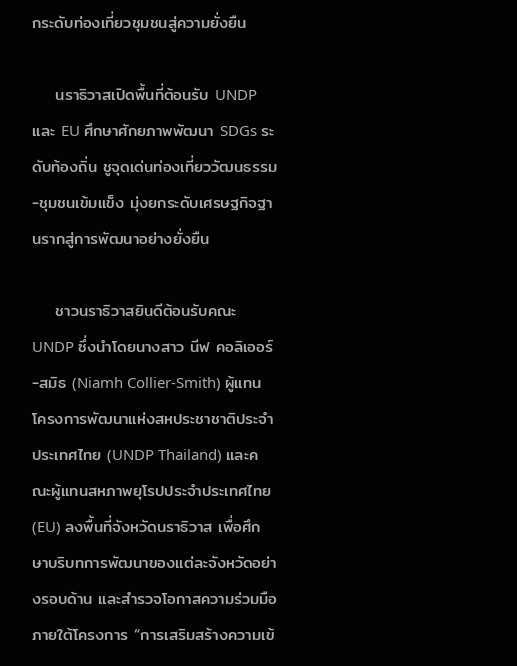กระดับท่องเที่ยวชุมชนสู่ความยั่งยืน

    นราธิวาสเปิดพื้นที่ต้อนรับ UNDP และ EU ศึกษาศักยภาพพัฒนา SDGs ระดับท้องถิ่น ชูจุดเด่นท่องเที่ยววัฒนธรรม-ชุมชนเข้มแข็ง มุ่งยกระดับเศรษฐกิจฐานรากสู่การพัฒนาอย่างยั่งยืน

    ชาวนราธิวาสยินดีต้อนรับคณะ UNDP ซึ่งนำโดยนางสาว นีฟ คอลิเออร์-สมิธ (Niamh Collier-Smith) ผู้แทนโครงการพัฒนาแห่งสหประชาชาติประจำประเทศไทย (UNDP Thailand) และคณะผู้แทนสหภาพยุโรปประจำประเทศไทย (EU) ลงพื้นที่จังหวัดนราธิวาส เพื่อศึกษาบริบทการพัฒนาของแต่ละจังหวัดอย่างรอบด้าน และสำรวจโอกาสความร่วมมือภายใต้โครงการ “การเสริมสร้างความเข้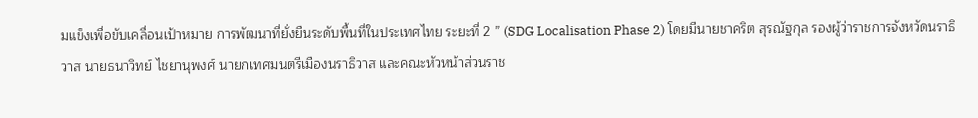มแข็งเพื่อขับเคลื่อนเป้าหมาย การพัฒนาที่ยั่งยืนระดับพื้นที่ในประเทศไทย ระยะที่ 2 ” (SDG Localisation Phase 2) โดยมีนายชาคริต สุรณัฐกุล รองผู้ว่าราชการจังหวัดนราธิวาส นายธนาวิทย์ ไชยานุพงศ์ นายกเทศมนตรีเมืองนราธิวาส และคณะหัวหน้าส่วนราช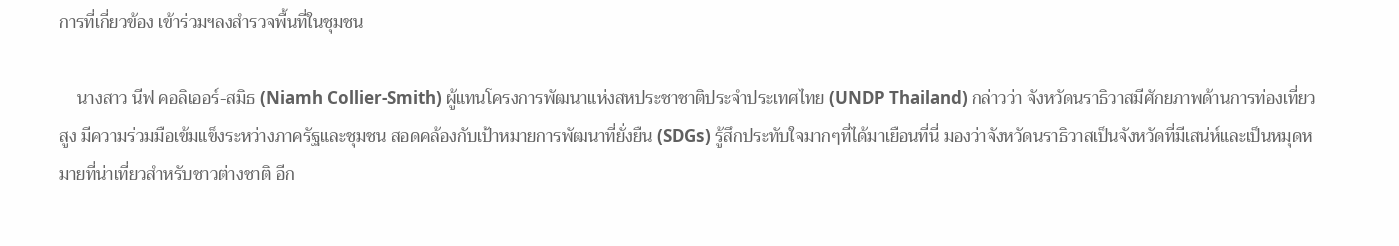การที่เกี่ยวข้อง เข้าร่วมฯลงสำรวจพื้นที่ในชุมชน

    นางสาว นีฟ คอลิเออร์-สมิธ (Niamh Collier-Smith) ผู้แทนโครงการพัฒนาแห่งสหประชาชาติประจำประเทศไทย (UNDP Thailand) กล่าวว่า จังหวัดนราธิวาสมีศักยภาพด้านการท่องเที่ยวสูง มีความร่วมมือเข้มแข็งระหว่างภาครัฐและชุมชน สอดคล้องกับเป้าหมายการพัฒนาที่ยั่งยืน (SDGs) รู้สึกประทับใจมากๆที่ได้มาเยือนที่นี่ มองว่าจังหวัดนราธิวาสเป็นจังหวัดที่มีเสน่ห์และเป็นหมุดหมายที่น่าเที่ยวสำหรับชาวต่างชาติ อีก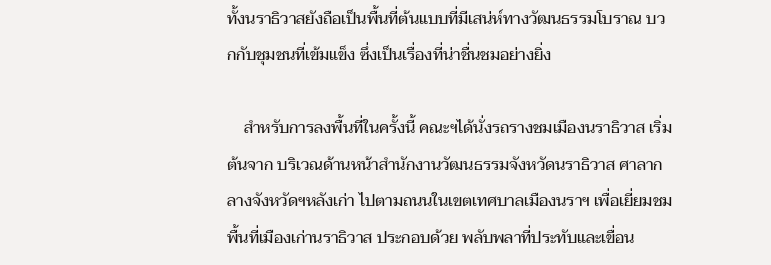ทั้งนราธิวาสยังถือเป็นพื้นที่ต้นแบบที่มีเสน่ห์ทางวัฒนธรรมโบราณ บวกกับชุมชนที่เข้มแข็ง ซึ่งเป็นเรื่องที่น่าชื่นชมอย่างยิ่ง

    สำหรับการลงพื้นที่ในครั้งนี้ คณะฯได้นั่งรถรางชมเมืองนราธิวาส เริ่มต้นจาก บริเวณด้านหน้าสำนักงานวัฒนธรรมจังหวัดนราธิวาส ศาลากลางจังหวัดฯหลังเก่า ไปตามถนนในเขตเทศบาลเมืองนราฯ เพื่อเยี่ยมชมพื้นที่เมืองเก่านราธิวาส ประกอบด้วย พลับพลาที่ประทับและเขื่อน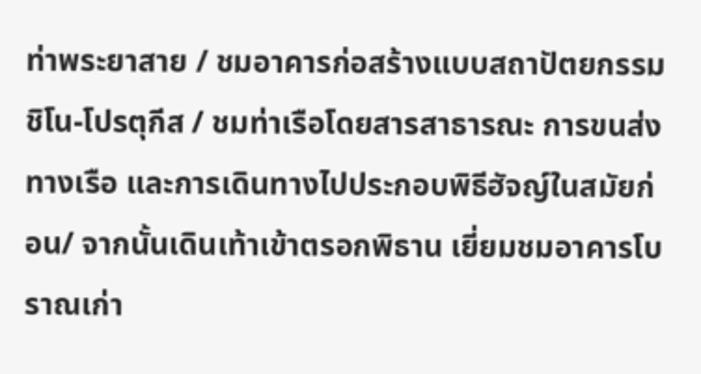ท่าพระยาสาย / ชมอาคารก่อสร้างแบบสถาปัตยกรรมชิโน-โปรตุกีส / ชมท่าเรือโดยสารสาธารณะ การขนส่งทางเรือ และการเดินทางไปประกอบพิธีฮัจญ์ในสมัยก่อน/ จากนั้นเดินเท้าเข้าตรอกพิธาน เยี่ยมชมอาคารโบราณเก่า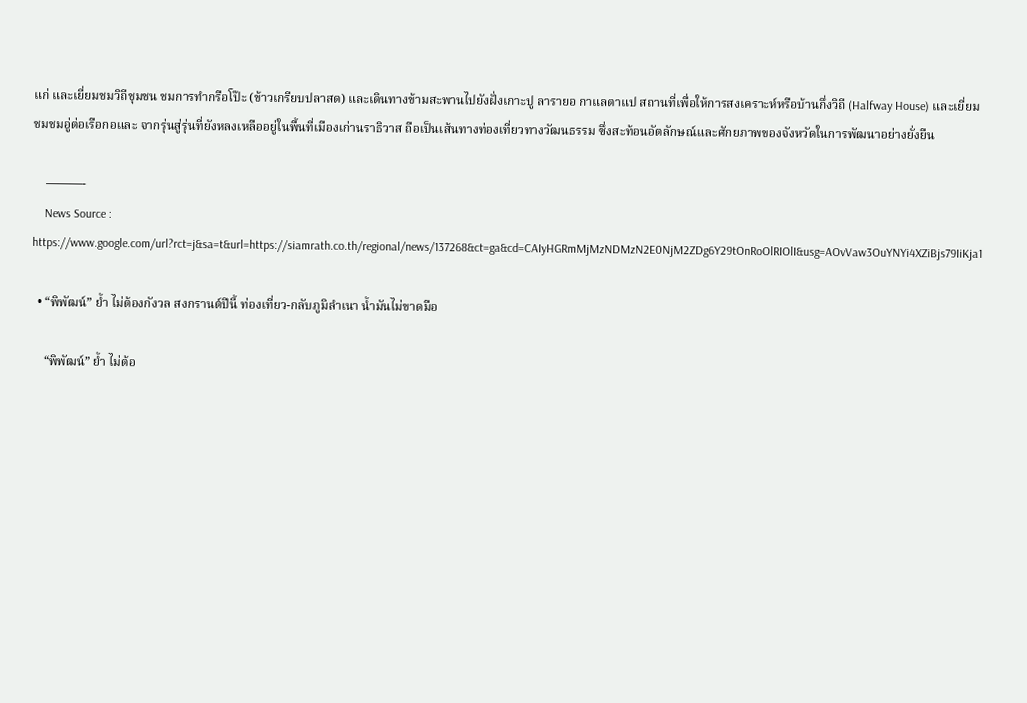แก่ และเยี่ยมชมวิถีชุมชน ชมการทำกรือโป๊ะ (ข้าวเกรียบปลาสด) และเดินทางข้ามสะพานไปยังฝั่งเกาะปู ลารายอ กาแลตาแป สถานที่เพื่อให้การสงเคราะห์หรือบ้านกึ่งวิถี (Halfway House) และเยี่ยมชมชมอู่ต่อเรือกอและ จากรุ่นสู่รุ่นที่ยังหลงเหลืออยู่ในพื้นที่เมืองเก่านราธิวาส ถือเป็นเส้นทางท่องเที่ยวทางวัฒนธรรม ซึ่งสะท้อนอัตลักษณ์และศักยภาพของจังหวัดในการพัฒนาอย่างยั่งยืน

    ———-
    News Source : https://www.google.com/url?rct=j&sa=t&url=https://siamrath.co.th/regional/news/137268&ct=ga&cd=CAIyHGRmMjMzNDMzN2E0NjM2ZDg6Y29tOnRoOlRIOlI&usg=AOvVaw3OuYNYi4XZiBjs79IiKja1

  • “พิพัฒน์” ย้ำ ไม่ต้องกังวล สงกรานต์ปีนี้ ท่องเที่ยว-กลับภูมิลำเนา น้ำมันไม่ขาดมือ

    “พิพัฒน์” ย้ำ ไม่ต้อ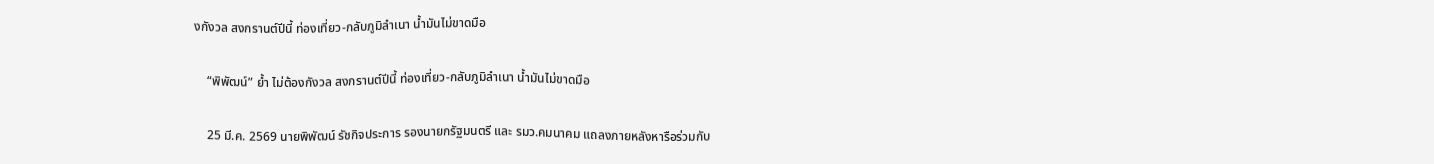งกังวล สงกรานต์ปีนี้ ท่องเที่ยว-กลับภูมิลำเนา น้ำมันไม่ขาดมือ

    “พิพัฒน์” ย้ำ ไม่ต้องกังวล สงกรานต์ปีนี้ ท่องเที่ยว-กลับภูมิลำเนา น้ำมันไม่ขาดมือ

    25 มี.ค. 2569 นายพิพัฒน์ รัชกิจประการ รองนายกรัฐมนตรี และ รมว.คมนาคม แถลงภายหลังหารือร่วมกับ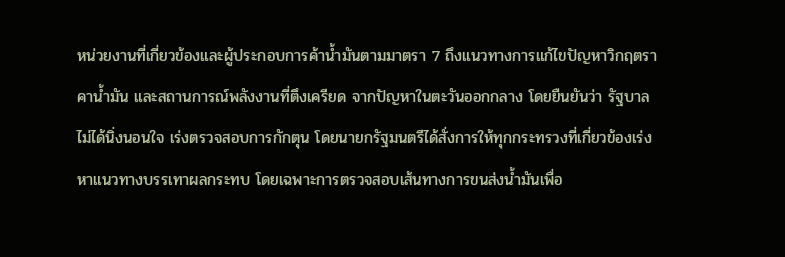หน่วยงานที่เกี่ยวข้องและผู้ประกอบการค้าน้ำมันตามมาตรา 7 ถึงแนวทางการแก้ไขปัญหาวิกฤตราคาน้ำมัน และสถานการณ์พลังงานที่ตึงเครียด จากปัญหาในตะวันออกกลาง โดยยืนยันว่า รัฐบาลไม่ได้นิ่งนอนใจ เร่งตรวจสอบการกักตุน โดยนายกรัฐมนตรีได้สั่งการให้ทุกกระทรวงที่เกี่ยวข้องเร่งหาแนวทางบรรเทาผลกระทบ โดยเฉพาะการตรวจสอบเส้นทางการขนส่งน้ำมันเพื่อ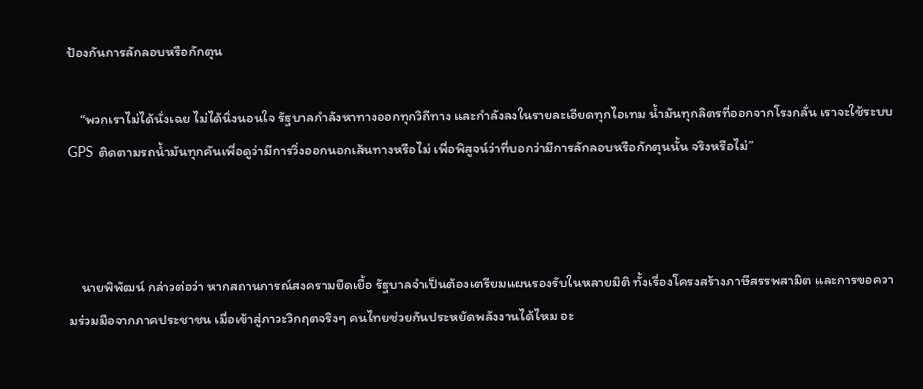ป้องกันการลักลอบหรือกักตุน

    “พวกเราไม่ได้นั่งเฉย ไม่ได้นิ่งนอนใจ รัฐบาลกำลังหาทางออกทุกวิถีทาง และกำลังลงในรายละเอียดทุกไอเทม น้ำมันทุกลิตรที่ออกจากโรงกลั่น เราจะใช้ระบบ GPS ติดตามรถน้ำมันทุกคันเพื่อดูว่ามีการวิ่งออกนอกเส้นทางหรือไม่ เพื่อพิสูจน์ว่าที่บอกว่ามีการลักลอบหรือกักตุนนั้น จริงหรือไม่”



    นายพิพัฒน์ กล่าวต่อว่า หากสถานการณ์สงครามยืดเยื้อ รัฐบาลจำเป็นต้องเตรียมแผนรองรับในหลายมิติ ทั้งเรื่องโครงสร้างภาษีสรรพสามิต และการขอความร่วมมือจากภาคประชาชน เมื่อเข้าสู่ภาวะวิกฤตจริงๆ คนไทยช่วยกันประหยัดพลังงานได้ไหม อะ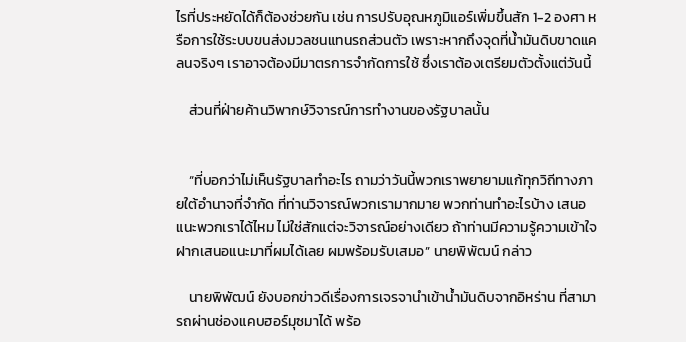ไรที่ประหยัดได้ก็ต้องช่วยกัน เช่น การปรับอุณหภูมิแอร์เพิ่มขึ้นสัก 1-2 องศา หรือการใช้ระบบขนส่งมวลชนแทนรถส่วนตัว เพราะหากถึงจุดที่น้ำมันดิบขาดแคลนจริงๆ เราอาจต้องมีมาตรการจำกัดการใช้ ซึ่งเราต้องเตรียมตัวตั้งแต่วันนี้

    ส่วนที่ฝ่ายค้านวิพากษ์วิจารณ์การทำงานของรัฐบาลนั้น


    “ที่บอกว่าไม่เห็นรัฐบาลทำอะไร ถามว่าวันนี้พวกเราพยายามแก้ทุกวิถีทางภายใต้อำนาจที่จำกัด ที่ท่านวิจารณ์พวกเรามากมาย พวกท่านทำอะไรบ้าง เสนอแนะพวกเราได้ไหม ไม่ใช่สักแต่จะวิจารณ์อย่างเดียว ถ้าท่านมีความรู้ความเข้าใจ ฝากเสนอแนะมาที่ผมได้เลย ผมพร้อมรับเสมอ” นายพิพัฒน์ กล่าว

    นายพิพัฒน์ ยังบอกข่าวดีเรื่องการเจรจานำเข้าน้ำมันดิบจากอิหร่าน ที่สามารถผ่านช่องแคบฮอร์มุซมาได้ พร้อ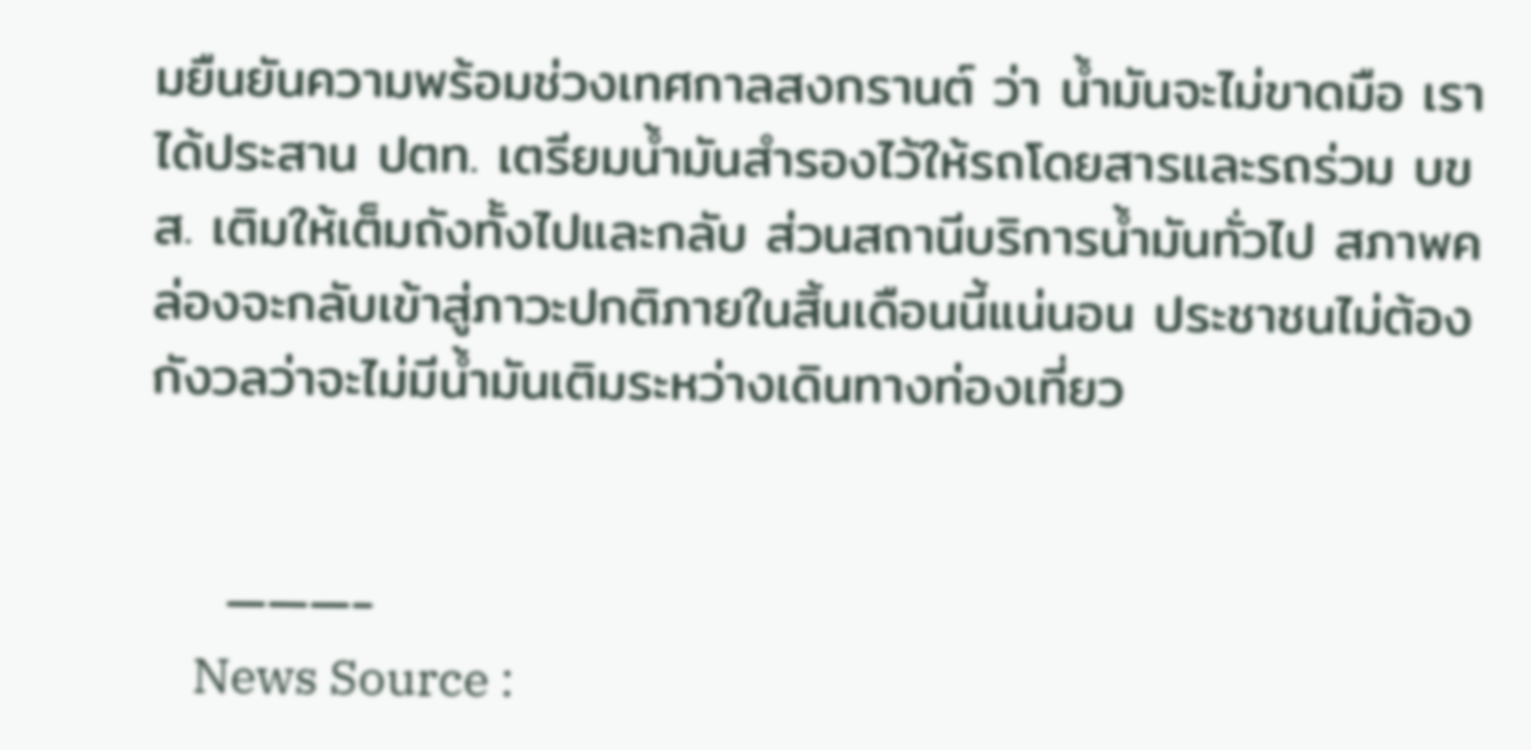มยืนยันความพร้อมช่วงเทศกาลสงกรานต์ ว่า น้ำมันจะไม่ขาดมือ เราได้ประสาน ปตท. เตรียมน้ำมันสำรองไว้ให้รถโดยสารและรถร่วม บขส. เติมให้เต็มถังทั้งไปและกลับ ส่วนสถานีบริการน้ำมันทั่วไป สภาพคล่องจะกลับเข้าสู่ภาวะปกติภายในสิ้นเดือนนี้แน่นอน ประชาชนไม่ต้องกังวลว่าจะไม่มีน้ำมันเติมระหว่างเดินทางท่องเที่ยว


    ———-
    News Source :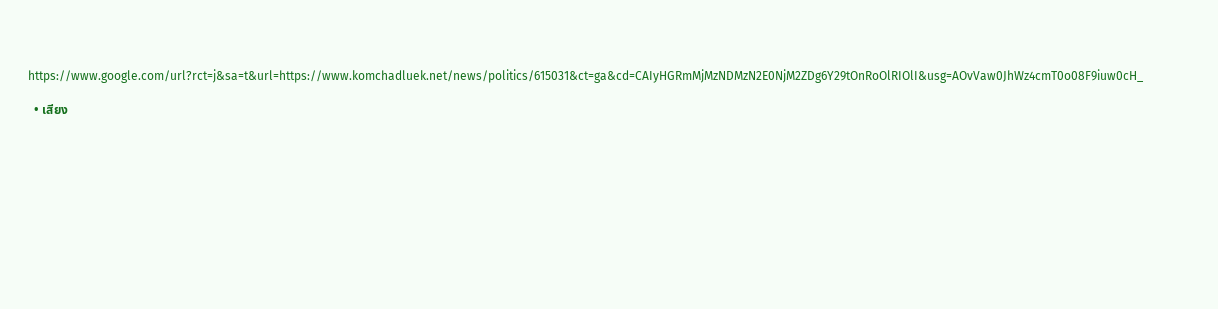https://www.google.com/url?rct=j&sa=t&url=https://www.komchadluek.net/news/politics/615031&ct=ga&cd=CAIyHGRmMjMzNDMzN2E0NjM2ZDg6Y29tOnRoOlRIOlI&usg=AOvVaw0JhWz4cmT0o08F9iuw0cH_

  • เสียง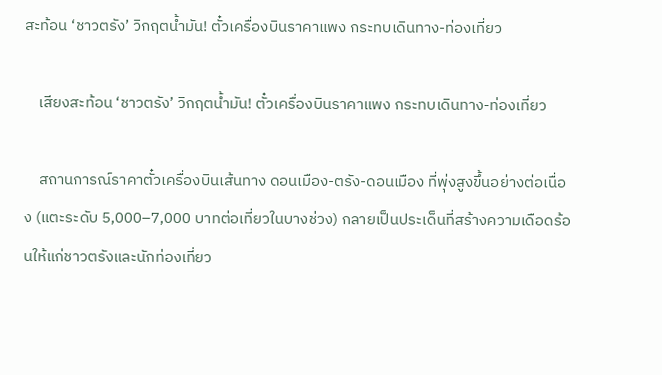สะท้อน ‘ชาวตรัง’ วิกฤตน้ำมัน! ตั๋วเครื่องบินราคาแพง กระทบเดินทาง-ท่องเที่ยว

    เสียงสะท้อน ‘ชาวตรัง’ วิกฤตน้ำมัน! ตั๋วเครื่องบินราคาแพง กระทบเดินทาง-ท่องเที่ยว

    สถานการณ์ราคาตั๋วเครื่องบินเส้นทาง ดอนเมือง-ตรัง-ดอนเมือง ที่พุ่งสูงขึ้นอย่างต่อเนื่อง (แตะระดับ 5,000–7,000 บาทต่อเที่ยวในบางช่วง) กลายเป็นประเด็นที่สร้างความเดือดร้อนให้แก่ชาวตรังและนักท่องเที่ยว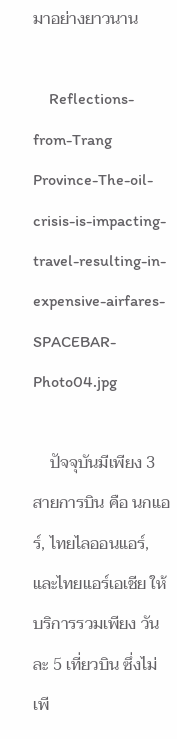มาอย่างยาวนาน

    Reflections-from-Trang Province-The-oil-crisis-is-impacting-travel-resulting-in-expensive-airfares-SPACEBAR-Photo04.jpg

    ปัจจุบันมีเพียง 3 สายการบิน คือ นกแอร์, ไทยไลออนแอร์, และไทยแอร์เอเชีย ให้บริการรวมเพียง วันละ 5 เที่ยวบิน ซึ่งไม่เพี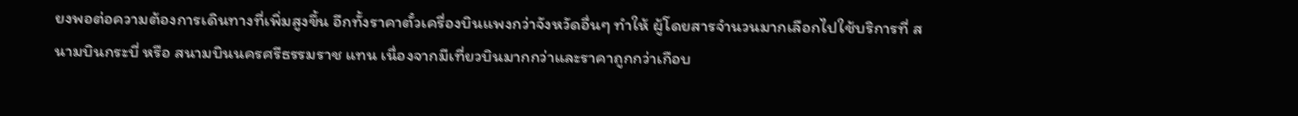ยงพอต่อความต้องการเดินทางที่เพิ่มสูงขึ้น อีกทั้งราคาตั๋วเครื่องบินแพงกว่าจังหวัดอื่นๆ ทำให้ ผู้โดยสารจำนวนมากเลือกไปใช้บริการที่ สนามบินกระบี่ หรือ สนามบินนครศรีธรรมราช แทน เนื่องจากมีเที่ยวบินมากกว่าและราคาถูกกว่าเกือบ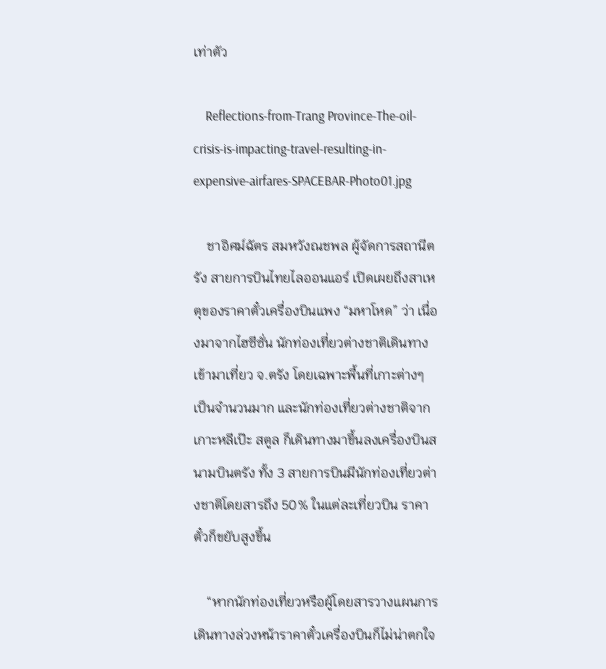เท่าตัว

    Reflections-from-Trang Province-The-oil-crisis-is-impacting-travel-resulting-in-expensive-airfares-SPACEBAR-Photo01.jpg

    ชาอิศม์ฉัตร สมหวังณชพล ผู้จัดการสถานีตรัง สายการบินไทยไลออนแอร์ เปิดเผยถึงสาเหตุของราคาตั๋วเครื่องบินแพง “มหาโหด” ว่า เนื่องมาจากไฮซีซั่น นักท่องเที่ยวต่างชาติเดินทางเข้ามาเที่ยว จ.ตรัง โดยเฉพาะพื้นที่เกาะต่างๆ เป็นจำนวนมาก และนักท่องเที่ยวต่างชาติจากเกาะหลีเป๊ะ สตูล ก็เดินทางมาขึ้นลงเครื่องบินสนามบินตรัง ทั้ง 3 สายการบินมีนักท่องเที่ยวต่างชาติโดยสารถึง 50% ในแต่ละเที่ยวบิน ราคาตั๋วก็ขยับสูงขึ้น

    “หากนักท่องเที่ยวหรือผู้โดยสารวางแผนการเดินทางล่วงหน้าราคาตั๋วเครื่องบินก็ไม่น่าตกใจ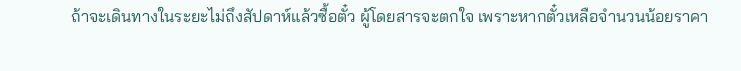ถ้าจะเดินทางในระยะไม่ถึงสัปดาห์แล้วซื้อตั๋ว ผู้โดยสารจะตกใจ เพราะหากตั๋วเหลือจำนวนน้อยราคา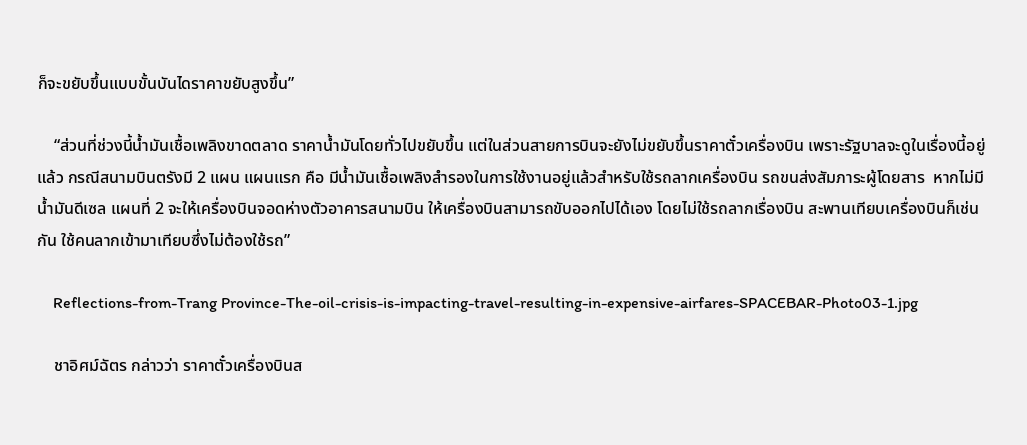ก็จะขยับขึ้นแบบขั้นบันไดราคาขยับสูงขึ้น”

    “ส่วนที่ช่วงนี้น้ำมันเชื้อเพลิงขาดตลาด ราคาน้ำมันโดยทั่วไปขยับขึ้น แต่ในส่วนสายการบินจะยังไม่ขยับขึ้นราคาตั๋วเครื่องบิน เพราะรัฐบาลจะดูในเรื่องนี้อยู่แล้ว กรณีสนามบินตรังมี 2 แผน แผนแรก คือ มีน้ำมันเชื้อเพลิงสำรองในการใช้งานอยู่แล้วสำหรับใช้รถลากเครื่องบิน รถขนส่งสัมภาระผู้โดยสาร  หากไม่มีน้ำมันดีเซล แผนที่ 2 จะให้เครื่องบินจอดห่างตัวอาคารสนามบิน ให้เครื่องบินสามารถขับออกไปได้เอง โดยไม่ใช้รถลากเรื่องบิน สะพานเทียบเครื่องบินก็เช่นกัน ใช้คนลากเข้ามาเทียบซึ่งไม่ต้องใช้รถ”

    Reflections-from-Trang Province-The-oil-crisis-is-impacting-travel-resulting-in-expensive-airfares-SPACEBAR-Photo03-1.jpg

    ชาอิศม์ฉัตร กล่าวว่า ราคาตั๋วเครื่องบินส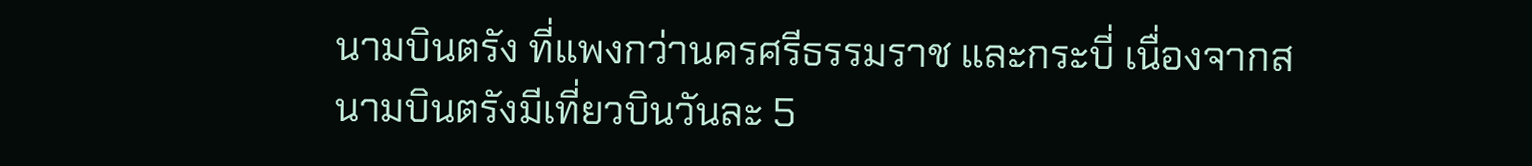นามบินตรัง ที่แพงกว่านครศรีธรรมราช และกระบี่ เนื่องจากสนามบินตรังมีเที่ยวบินวันละ 5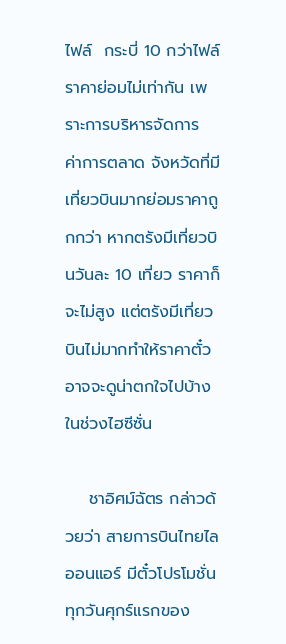ไฟล์  กระบี่ 10 กว่าไฟล์ ราคาย่อมไม่เท่ากัน เพราะการบริหารจัดการ ค่าการตลาด จังหวัดที่มีเที่ยวบินมากย่อมราคาถูกกว่า หากตรังมีเที่ยวบินวันละ 10 เที่ยว ราคาก็จะไม่สูง แต่ตรังมีเที่ยวบินไม่มากทำให้ราคาตั๋วอาจจะดูน่าตกใจไปบ้าง ในช่วงไฮซีซั่น

    ชาอิศม์ฉัตร กล่าวด้วยว่า สายการบินไทยไลออนแอร์ มีตั๋วโปรโมชั่นทุกวันศุกร์แรกของ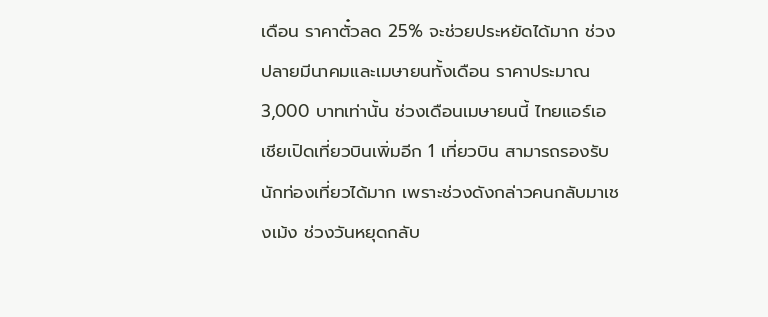เดือน ราคาตั๋วลด 25% จะช่วยประหยัดได้มาก ช่วงปลายมีนาคมและเมษายนทั้งเดือน ราคาประมาณ 3,000 บาทเท่านั้น ช่วงเดือนเมษายนนี้ ไทยแอร์เอเชียเปิดเที่ยวบินเพิ่มอีก 1 เที่ยวบิน สามารถรองรับนักท่องเที่ยวได้มาก เพราะช่วงดังกล่าวคนกลับมาเชงเม้ง ช่วงวันหยุดกลับ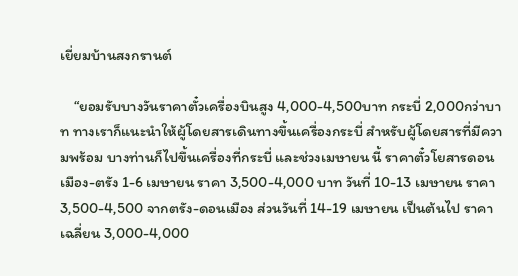เยี่ยมบ้านสงกรานต์

    “ยอมรับบางวันราคาตั๋วเครื่องบินสูง 4,000-4,500บาท กระบี่ 2,000กว่าบาท ทางเราก็แนะนำให้ผู้โดยสารเดินทางขึ้นเครื่องกระบี่ สำหรับผู้โดยสารที่มีความพร้อม บางท่านก็ไปขึ้นเครื่องที่กระบี่ และช่วงเมษายน นี้ ราคาตั๋วโยสารดอนเมือง-ตรัง 1-6 เมษายน ราคา 3,500-4,000 บาท วันที่ 10-13 เมษายน ราคา 3,500-4,500 จากตรัง-ดอนเมือง ส่วนวันที่ 14-19 เมษายน เป็นต้นไป ราคาเฉลี่ยน 3,000-4,000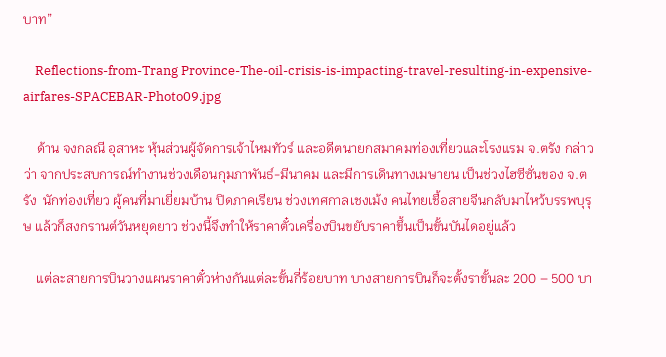บาท”

    Reflections-from-Trang Province-The-oil-crisis-is-impacting-travel-resulting-in-expensive-airfares-SPACEBAR-Photo09.jpg

    ด้าน จงกลณี อุสาหะ หุ้นส่วนผู้จัดการเจ้าไหมทัวร์ และอดีตนายกสมาคมท่องเที่ยวและโรงแรม จ.ตรัง กล่าวว่า จากประสบการณ์ทำงานช่วงเดือนกุมภาพันธ์-มีนาคม และมีการเดินทางเมษายน เป็นช่วงไฮซีซั่นของ จ.ตรัง  นักท่องเที่ยว ผู้คนที่มาเยี่ยมบ้าน ปิดภาคเรียน ช่วงเทศกาลเชงเม้ง คนไทยเชื้อสายจีนกลับมาไหว้บรรพบุรุษ แล้วก็สงกรานต์วันหยุดยาว ช่วงนี้จึงทำให้ราคาตั๋วเครื่องบินขยับราคาขึ้นเป็นขั้นบันไดอยู่แล้ว

    แต่ละสายการบินวางแผนราคาตั๋วห่างกันแต่ละขั้นกี่ร้อยบาท บางสายการบินก็จะตั้งราขั้นละ 200 – 500 บา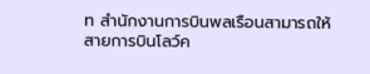ท สำนักงานการบินพลเรือนสามารถให้สายการบินโลว์ค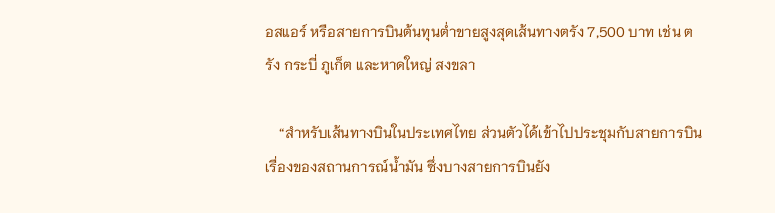อสแอร์ หรือสายการบินต้นทุนต่ำขายสูงสุดเส้นทางตรัง 7,500 บาท เช่น ตรัง กระบี่ ภูเก็ต และหาดใหญ่ สงขลา

    “สำหรับเส้นทางบินในประเทศไทย ส่วนตัวได้เข้าไปประชุมกับสายการบิน เรื่องของสถานการณ์น้ำมัน ซึ่งบางสายการบินยัง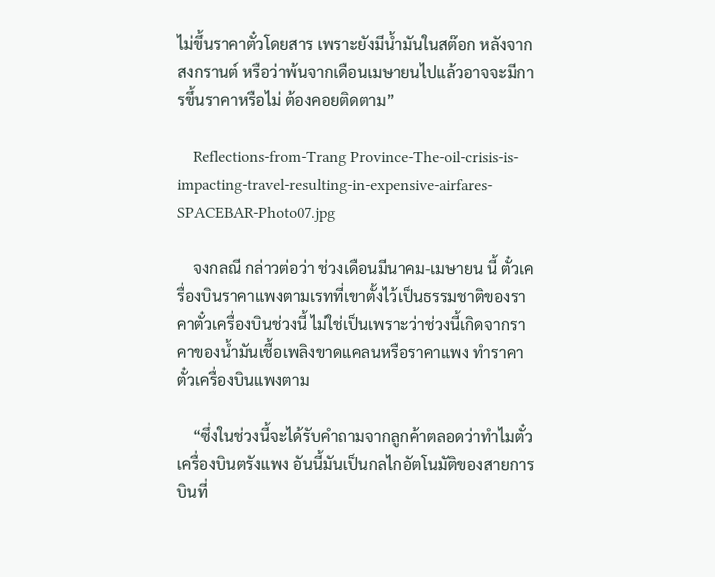ไม่ขึ้นราคาตั๋วโดยสาร เพราะยังมีน้ำมันในสต๊อก หลังจากสงกรานต์ หรือว่าพ้นจากเดือนเมษายนไปแล้วอาจจะมีการขึ้นราคาหรือไม่ ต้องคอยติดตาม”

    Reflections-from-Trang Province-The-oil-crisis-is-impacting-travel-resulting-in-expensive-airfares-SPACEBAR-Photo07.jpg

    จงกลณี กล่าวต่อว่า ช่วงเดือนมีนาคม-เมษายน นี้ ตั๋วเครื่องบินราคาแพงตามเรทที่เขาตั้งไว้เป็นธรรมชาติของราคาตั๋วเครื่องบินช่วงนี้ ไม่ใช่เป็นเพราะว่าช่วงนี้เกิดจากราคาของน้ำมันเชื้อเพลิงขาดแคลนหรือราคาแพง ทำราคาตั๋วเครื่องบินแพงตาม

    “ซึ่งในช่วงนี้จะได้รับคำถามจากลูกค้าตลอดว่าทำไมตั๋วเครื่องบินตรังแพง อันนี้มันเป็นกลไกอัตโนมัติของสายการบินที่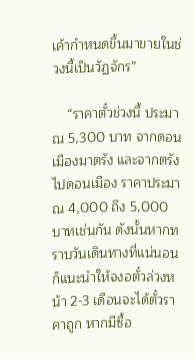เค้ากำหนดขึ้นมาขายในช่วงนี้เป็นวัฏจักร”

    “ราคาตั๋วช่วงนี้ ประมาณ 5,300 บาท จากดอนเมืองมาตรัง และจากตรังไปดอนเมือง ราคาประมาณ 4,000 ถึง 5,000 บาทเช่นกัน ดังนั้นหากทราบวันเดินทางที่แน่นอน ก็แนะนำให้จงอตั๋วล่วงหน้า 2-3 เดือนจะได้ตั๋วราคาถูก หากมีซื้อ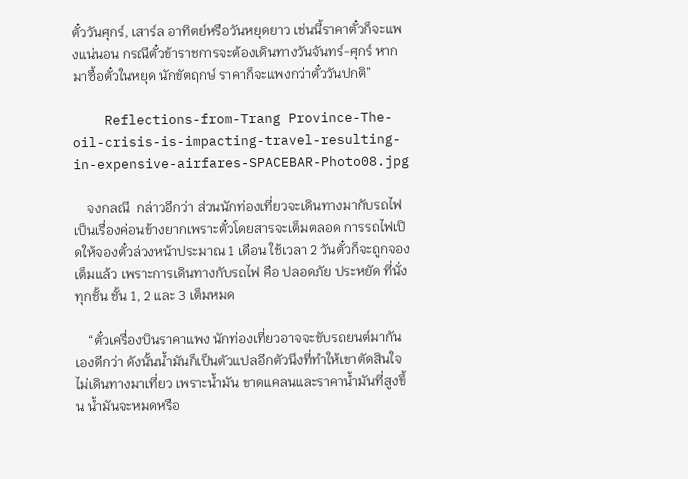ตั๋ววันศุกร์, เสาร์ล อาทิตย์หรือวันหยุดยาว เช่นนี้ราคาตั๋วก็จะแพงแน่นอน กรณีตั๋วข้าราชการจะต้องเดินทางวันจันทร์-ศุกร์ หากมาซื้อตั๋วในหยุด นักขัตฤกษ์ ราคาก็จะแพงกว่าตั๋ววันปกติ”

    Reflections-from-Trang Province-The-oil-crisis-is-impacting-travel-resulting-in-expensive-airfares-SPACEBAR-Photo08.jpg

    จงกลณี  กล่าวอีกว่า ส่วนนักท่องเที่ยวจะเดินทางมากับรถไฟ เป็นเรื่องค่อนข้างยากเพราะตั๋วโดยสารจะเต็มตลอด การรถไฟเปิดให้จองตั๋วล่วงหน้าประมาณ 1 เดือน ใช้เวลา 2 วันตั๋วก็จะถูกจองเต็มแล้ว เพราะการเดินทางกับรถไฟ คือ ปลอดภัย ประหยัด ที่นั่งทุกชั้น ชั้น 1, 2 และ 3 เต็มหมด

    “ตั๋วเครื่องบินราคาแพง นักท่องเที่ยวอาจจะขับรถยนต์มากันเองดีกว่า ดังนั้นน้ำมันก็เป็นตัวแปลอีกตัวนึงที่ทำให้เขาตัดสินใจไม่เดินทางมาเที่ยว เพราะน้ำมัน ขาดแคลนและราคาน้ำมันที่สูงขึ้น น้ำมันจะหมดหรือ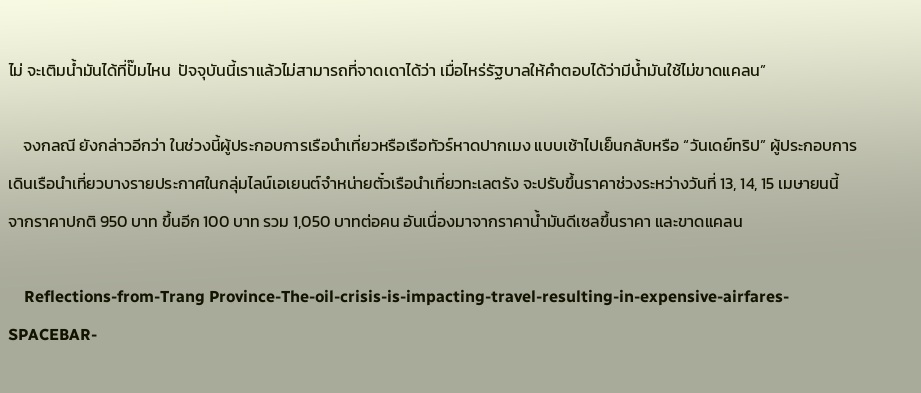ไม่ จะเติมน้ำมันได้ที่ปั๊มไหน  ปัจจุบันนี้เราแล้วไม่สามารถที่จาดเดาได้ว่า เมื่อไหร่รัฐบาลให้คำตอบได้ว่ามีน้ำมันใช้ไม่ขาดแคลน”

    จงกลณี ยังกล่าวอีกว่า ในช่วงนี้ผู้ประกอบการเรือนำเที่ยวหรือเรือทัวร์หาดปากเมง แบบเช้าไปเย็นกลับหรือ “วันเดย์ทริป” ผู้ประกอบการเดินเรือนำเที่ยวบางรายประกาศในกลุ่มไลน์เอเยนต์จำหน่ายตั๋วเรือนำเที่ยวทะเลตรัง จะปรับขึ้นราคาช่วงระหว่างวันที่ 13, 14, 15 เมษายนนี้ จากราคาปกติ 950 บาท ขึ้นอีก 100 บาท รวม 1,050 บาทต่อคน อันเนื่องมาจากราคาน้ำมันดีเซลขึ้นราคา และขาดแคลน

    Reflections-from-Trang Province-The-oil-crisis-is-impacting-travel-resulting-in-expensive-airfares-SPACEBAR-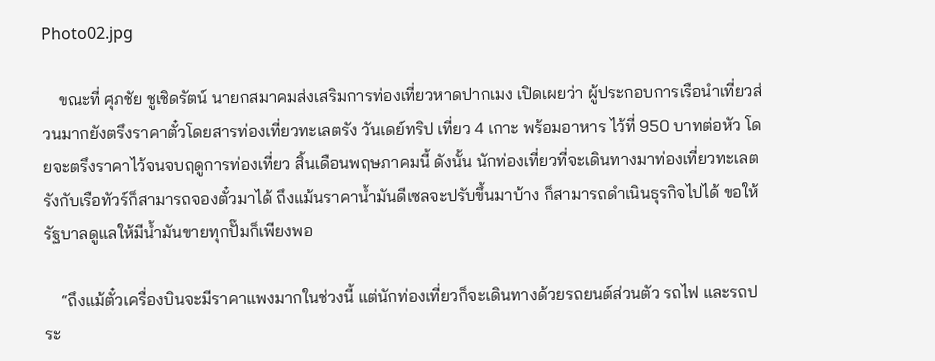Photo02.jpg

    ขณะที่ ศุภชัย ชูเชิดรัตน์ นายกสมาคมส่งเสริมการท่องเที่ยวหาดปากเมง เปิดเผยว่า ผู้ประกอบการเรือนำเที่ยวส่วนมากยังตรึงราคาตั๋วโดยสารท่องเที่ยวทะเลตรัง วันเดย์ทริป เที่ยว 4 เกาะ พร้อมอาหาร ไว้ที่ 950 บาทต่อหัว โดยจะตรึงราคาไว้จนจบฤดูการท่องเที่ยว สิ้นเดือนพฤษภาคมนี้ ดังนั้น นักท่องเที่ยวที่จะเดินทางมาท่องเที่ยวทะเลตรังกับเรือทัวร์ก็สามารถจองตั๋วมาได้ ถึงแม้นราคาน้ำมันดีเซลจะปรับขึ้นมาบ้าง ก็สามารถดำเนินธุรกิจไปได้ ขอให้รัฐบาลดูแลให้มีน้ำมันขายทุกปั๊มก็เพียงพอ

    “ถึงแม้ตั๋วเครื่องบินจะมีราคาแพงมากในช่วงนี้ แต่นักท่องเที่ยวก็จะเดินทางด้วยรถยนต์ส่วนตัว รถไฟ และรถประ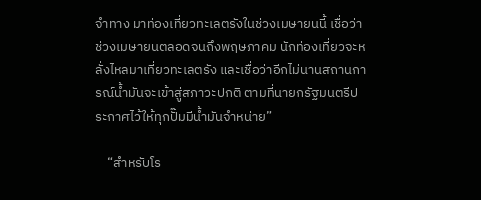จำทาง มาท่องเที่ยวทะเลตรังในช่วงเมษายนนี้ เชื่อว่าช่วงเมษายนตลอดจนถึงพฤษภาคม นักท่องเที่ยวจะหลั่งไหลมาเที่ยวทะเลตรัง และเชื่อว่าอีกไม่นานสถานการณ์น้ำมันจะเข้าสู่สภาวะปกติ ตามที่นายกรัฐมนตรีประกาศไว้ให้ทุกปั๊มมีน้ำมันจำหน่าย”

    “สำหรับโร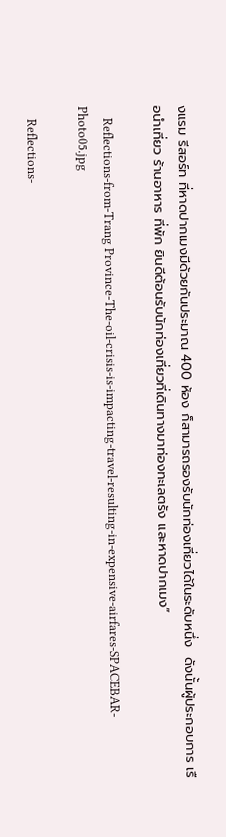งแรม รีสอร์ท ที่หาดปากเมงมีด้วยกันประมาณ 400 ห้อง ก็สามารถรองรับนักท่องเที่ยวได้ในระดับหนึ่ง  ดังนั้นผู้ประกอบการ เรือนำเที่ยว ร้านอาหาร ที่พัก ยินดีต้อนรับนักท่องเที่ยวที่เดินทางมาท่องทะเลตรัง และหาดปากเมง”

    Reflections-from-Trang Province-The-oil-crisis-is-impacting-travel-resulting-in-expensive-airfares-SPACEBAR-Photo05.jpg

    Reflections-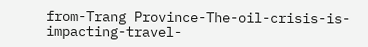from-Trang Province-The-oil-crisis-is-impacting-travel-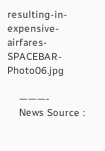resulting-in-expensive-airfares-SPACEBAR-Photo06.jpg

    ———-
    News Source :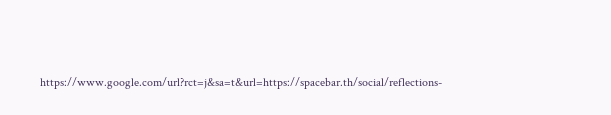https://www.google.com/url?rct=j&sa=t&url=https://spacebar.th/social/reflections-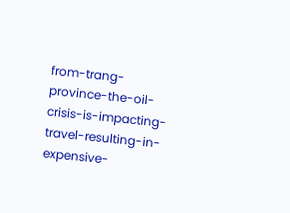from-trang-province-the-oil-crisis-is-impacting-travel-resulting-in-expensive-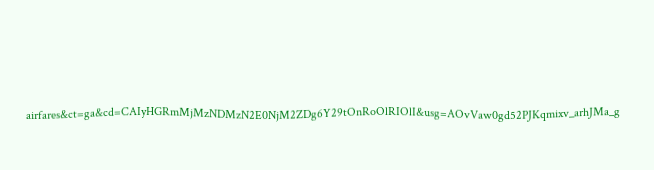airfares&ct=ga&cd=CAIyHGRmMjMzNDMzN2E0NjM2ZDg6Y29tOnRoOlRIOlI&usg=AOvVaw0gd52PJKqmixv_arhJMa_g